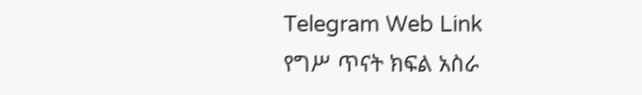Telegram Web Link
የግሥ ጥናት ክፍል አስራ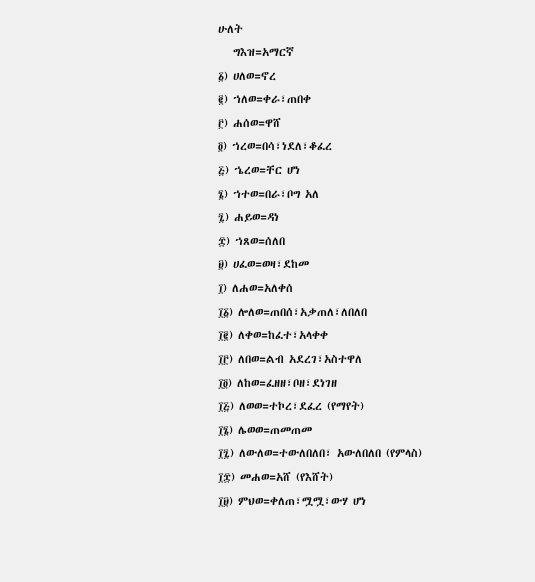ሁለት
   ግእዝ=አማርኛ
፩) ሀለወ=ኖረ
፪) ኀለወ=ቀራ፣ጠበቀ
፫) ሐሰወ=ዋሸ
፬) ኀረወ=በሳ፣ነደለ፣ቆፈረ
፭) ኄረወ=ቸር ሆነ
፮) ኀተወ=በራ፣ቦግ አለ
፯) ሐይወ=ዳነ
፰) ኀጸወ=ሰለበ
፱) ሀፈወ=ወዛ፣ደከመ
፲) ለሐወ=አለቀሰ
፲፩) ሎለወ=ጠበሰ፣አቃጠለ፣ለበለበ
፲፪) ለቀወ=ከፈተ፣አላቀቀ
፲፫) ለበወ=ልብ አደረገ፣አስተዋለ
፲፬) ለከወ=ፈዘዘ፣ቦዘ፣ደነገዘ
፲፭) ለወወ=ተኮረ፣ደፈረ (የማየት)
፲፮) ሌወወ=ጠመጠመ
፲፯) ለውለወ=ተውለበለበ፣ አውለበለበ (የምላስ)
፲፰) መሐወ=አሸ (የእሸት)
፲፱) ምህወ=ቀለጠ፣ሟሟ፣ውሃ ሆነ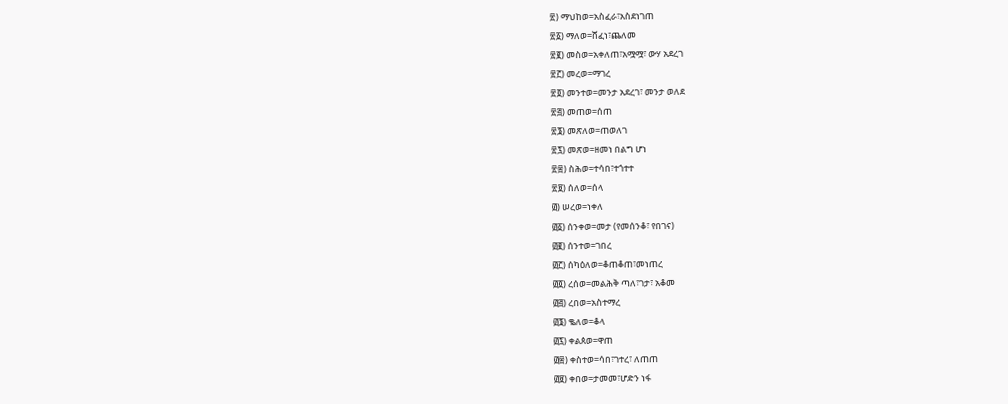፳) ማህከወ=አስፈራ፣አስደነገጠ
፳፩) ማለወ=ሸፈነ፣ጨለመ
፳፪) መስወ=አቀለጠ፣አሟሟ፣ ውሃ አደረገ
፳፫) መረወ=ማገረ
፳፬) መንተወ=መንታ አደረገ፣ መንታ ወለደ
፳፭) መጠወ=ሰጠ
፳፮) መጽለወ=ጠወለገ
፳፯) መጽወ=ዘመነ በልግ ሆነ
፳፰) ስሕወ=ተሳበ፣ተጎተተ
፳፱) ሰለወ=ሰላ
፴) ሠረወ=ነቀለ
፴፩) ሰንቀወ=መታ (የመሰንቆ፣ የበገና)
፴፪) ሰንተወ=ገበረ
፴፫) ሰካዕለወ=ቆጠቆጠ፣መነጠረ
፴፬) ረሰወ=መልሕቅ ጣለ፣ገታ፣ አቆመ
፴፭) ረበወ=አስተማረ
፴፮) ቈለወ=ቆላ
፴፯) ቀልጰወ=ዋጠ
፴፰) ቀስተወ=ሳበ፣ገተረ፣ ለጠጠ
፴፱) ቀበወ=ታመመ፣ሆድን ነፋ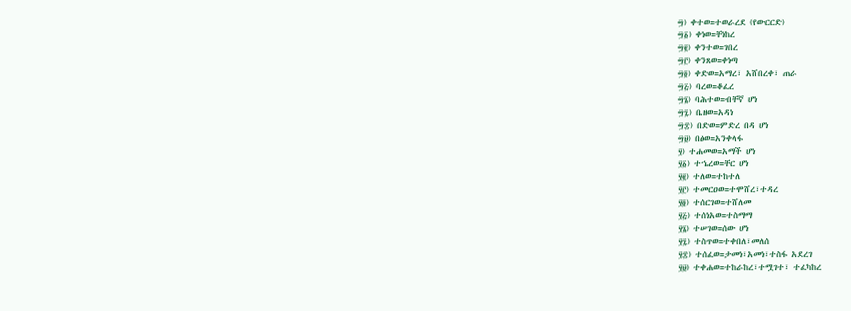፵) ቀተወ=ተወራረደ (የውርርድ)
፵፩) ቀነወ=ቸነከረ
፵፪) ቀንተወ=ገበረ
፵፫) ቀንጸወ=ቀነጣ
፵፬) ቀድወ=አማረ፣ አሸበረቀ፣ ጠራ
፵፭) ባረወ=ቆፈረ
፵፮) ባሕተወ=ብቸኛ ሆነ
፵፯) ቤዘወ=አዳነ
፵፰) በድወ=ምድረ በዳ ሆነ
፵፱) በፅወ=አንቀላፋ
፶) ተሐመወ=አማች ሆነ
፶፩) ተኄረወ=ቸር ሆነ
፶፪) ተለወ=ተከተለ
፶፫) ተመርዐወ=ተሞሸረ፣ተዳረ
፶፬) ተሰርገወ=ተሸለመ
፶፭) ተሰነአወ=ተስማማ
፶፮) ተሠገወ=ሰው ሆነ
፶፯) ተስጥወ=ተቀበለ፣መለሰ
፶፰) ተሰፈወ=ታመነ፣አመነ፣ተስፋ አደረገ
፶፱) ተቀሐወ=ተከራከረ፣ተሟገተ፣ ተፈካከረ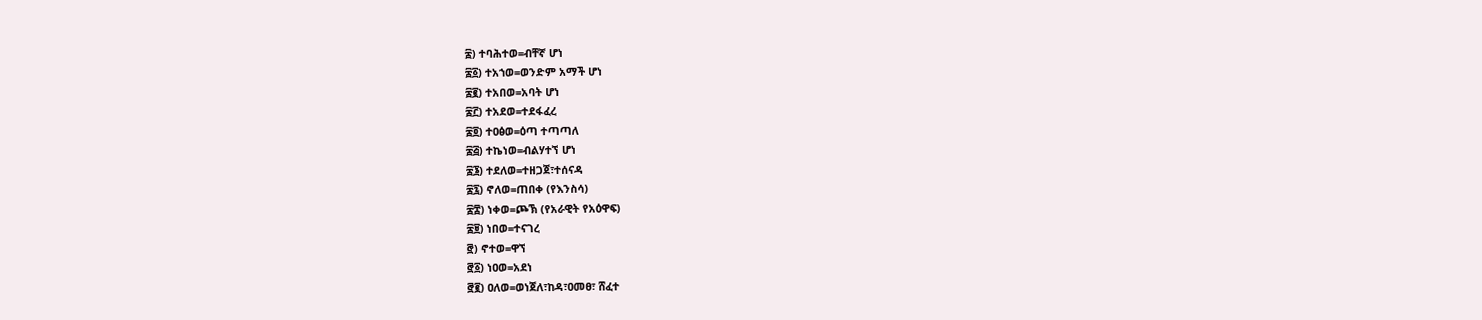፷) ተባሕተወ=ብቸኛ ሆነ
፷፩) ተአኀወ=ወንድም አማች ሆነ
፷፪) ተአበወ=አባት ሆነ
፷፫) ተአደወ=ተደፋፈረ
፷፬) ተዐፅወ=ዕጣ ተጣጣለ
፷፭) ተኬነወ=ብልሃተኘ ሆነ
፷፮) ተደለወ=ተዘጋጀ፣ተሰናዳ
፷፯) ኖለወ=ጠበቀ (የእንስሳ)
፷፰) ነቀወ=ጮኽ (የአራዊት የአዕዋፍ)
፷፱) ነበወ=ተናገረ
፸) ኖተወ=ዋኘ
፸፩) ነዐወ=አደነ
፸፪) ዐለወ=ወነጀለ፣ከዳ፣ዐመፀ፣ ሸፈተ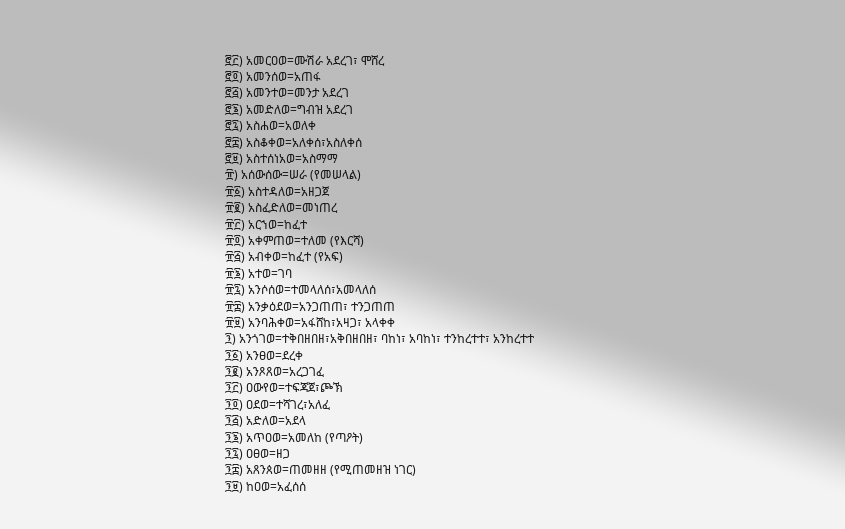፸፫) አመርዐወ=ሙሽራ አደረገ፣ ሞሸረ
፸፬) አመንሰወ=አጠፋ
፸፭) አመንተወ=መንታ አደረገ
፸፮) አመድለወ=ግብዝ አደረገ
፸፯) አስሐወ=አወለቀ
፸፰) አስቆቀወ=አለቀሰ፣አስለቀሰ
፸፱) አስተሰነአወ=አስማማ
፹) አሰውሰው=ሠራ (የመሠላል)
፹፩) አስተዳለወ=አዘጋጀ
፹፪) አስፈድለወ=መነጠረ
፹፫) አርኀወ=ከፈተ
፹፬) አቀምጠወ=ተለመ (የእርሻ)
፹፭) አብቀወ=ከፈተ (የአፍ)
፹፮) አተወ=ገባ
፹፯) አንሶሰወ=ተመላለሰ፣አመላለሰ
፹፰) አንቃዕደወ=አንጋጠጠ፣ ተንጋጠጠ
፹፱) አንባሕቀወ=አፋሸከ፣አዛጋ፣ አላቀቀ
፺) አንጎገወ=ተቅበዘበዘ፣አቅበዘበዘ፣ ባከነ፣ አባከነ፣ ተንከረተተ፣ አንከረተተ
፺፩) አንፀወ=ደረቀ
፺፪) አንጾጸወ=አረጋገፈ
፺፫) ዐውየወ=ተፍጃጀ፣ጮኽ
፺፬) ዐደወ=ተሻገረ፣አለፈ
፺፭) አድለወ=አደላ
፺፮) አጥዐወ=አመለከ (የጣዖት)
፺፯) ዐፀወ=ዘጋ
፺፰) አጸንጰወ=ጠመዘዘ (የሚጠመዘዝ ነገር)
፺፱) ከዐወ=አፈሰሰ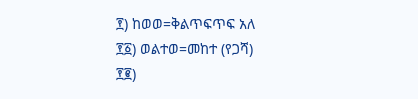፻) ከወወ=ቅልጥፍጥፍ አለ
፻፩) ወልተወ=መከተ (የጋሻ)
፻፪)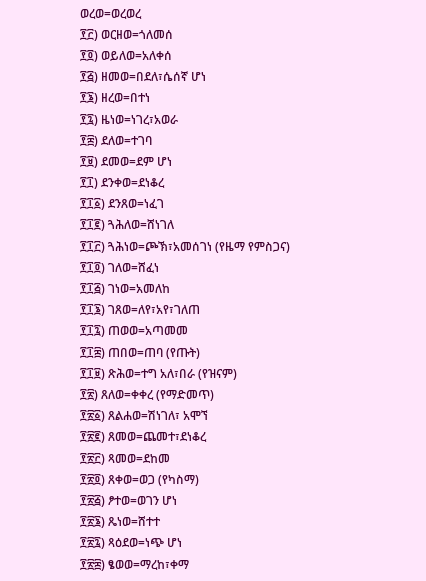ወረወ=ወረወረ
፻፫) ወርዘወ=ጎለመሰ
፻፬) ወይለወ=አለቀሰ
፻፭) ዘመወ=በደለ፣ሴሰኛ ሆነ
፻፮) ዘረወ=በተነ
፻፯) ዜነወ=ነገረ፣አወራ
፻፰) ደለወ=ተገባ
፻፱) ደመወ=ደም ሆነ
፻፲) ደንቀወ=ደነቆረ
፻፲፩) ደንጸወ=ነፈገ
፻፲፪) ጓሕለወ=ሸነገለ
፻፲፫) ጓሕነወ=ጮኽ፣አመሰገነ (የዜማ የምስጋና)
፻፲፬) ገለወ=ሸፈነ
፻፲፭) ገነወ=አመለከ
፻፲፮) ገጸወ=ለየ፣አየ፣ገለጠ
፻፲፯) ጠወወ=አጣመመ
፻፲፰) ጠበወ=ጠባ (የጡት)
፻፲፱) ጽሕወ=ተግ አለ፣በራ (የዝናም)
፻፳) ጸለወ=ቀቀረ (የማድመጥ)
፻፳፩) ጸልሐወ=ሽነገለ፣ አሞኘ
፻፳፪) ጸመወ=ጨመተ፣ደነቆረ
፻፳፫) ጻመወ=ደከመ
፻፳፬) ጸቀወ=ወጋ (የካስማ)
፻፳፭) ፆተወ=ወገን ሆነ
፻፳፮) ጼነወ=ሸተተ
፻፳፯) ጻዕደወ=ነጭ ሆነ
፻፳፰) ፄወወ=ማረከ፣ቀማ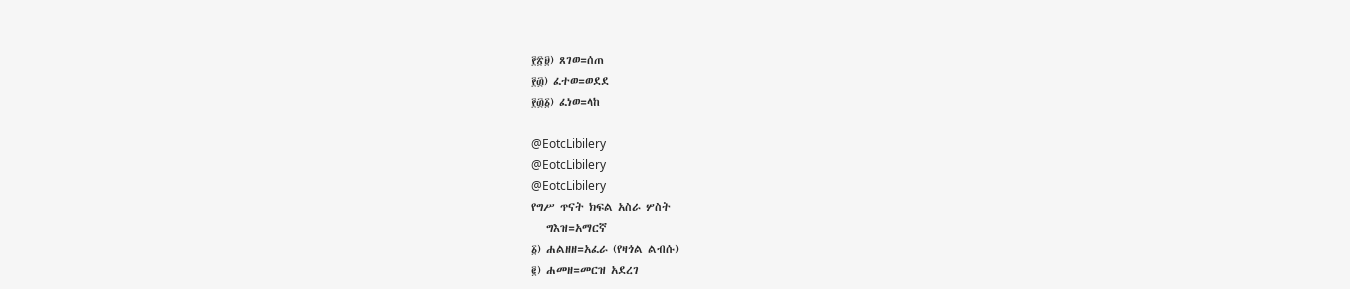፻፳፱) ጸገወ=ሰጠ
፻፴) ፈተወ=ወደደ
፻፴፩) ፈነወ=ላከ

@EotcLibilery
@EotcLibilery
@EotcLibilery
የግሥ ጥናት ክፍል አስራ ሦስት
   ግእዝ=አማርኛ
፩) ሐልዘዘ=አፈራ (የዛጎል ልብሱ)
፪) ሐመዘ=መርዝ አደረገ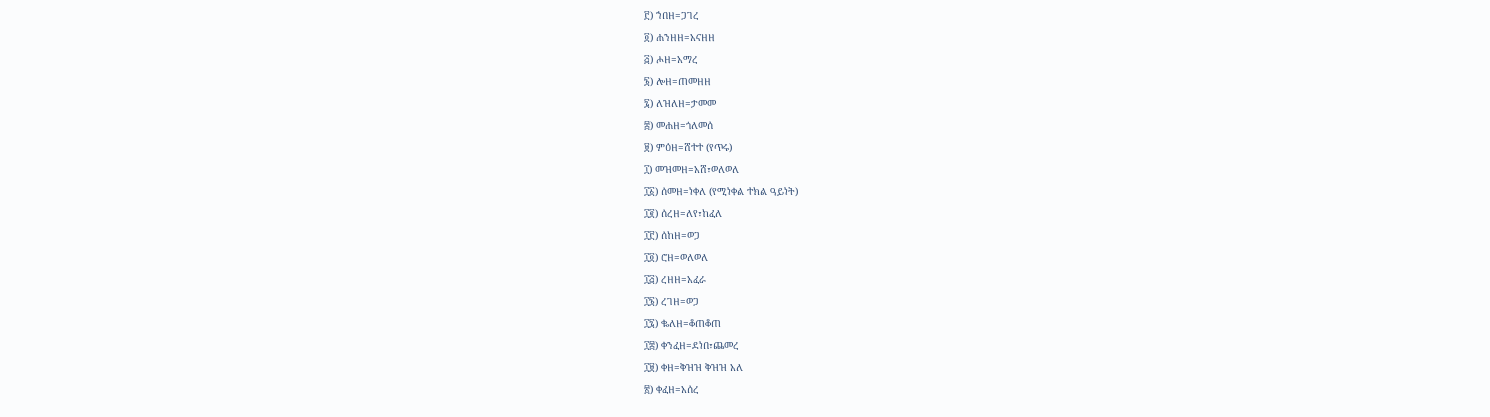፫) ኀበዘ=ጋገረ
፬) ሐንዘዘ=አናዘዘ
፭) ሖዘ=አማረ
፮) ሎዘ=ጠመዘዘ
፯) ለዝለዘ=ታመመ
፰) መሐዘ=ጎለመሰ
፱) ምዕዘ=ሸተተ (የጥሩ)
፲) መዝመዘ=አሸ፣ወለወለ
፲፩) ሰመዘ=ነቀለ (የሚነቀል ተክል ዓይነት)
፲፪) ሰረዘ=ለየ፣ከፈለ
፲፫) ሰከዘ=ወጋ
፲፬) ሮዘ=ወለወለ
፲፭) ረዘዘ=አፈራ
፲፮) ረገዘ=ወጋ
፲፯) ቈለዘ=ቆጠቆጠ
፲፰) ቀንፈዘ=ደነበ፣ጨመረ
፲፱) ቀዘ=ቅዝዝ ቅዝዝ አለ
፳) ቀፈዘ=አሰረ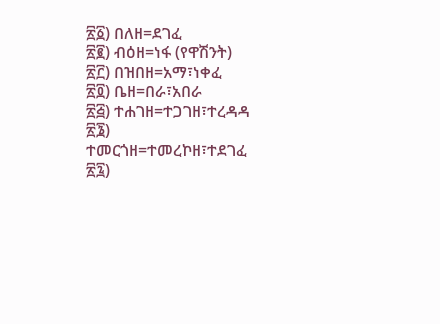፳፩) በለዘ=ደገፈ
፳፪) ብዕዘ=ነፋ (የዋሽንት)
፳፫) በዝበዘ=አማ፣ነቀፈ
፳፬) ቤዘ=በራ፣አበራ
፳፭) ተሐገዘ=ተጋገዘ፣ተረዳዳ
፳፮) ተመርጎዘ=ተመረኮዘ፣ተደገፈ
፳፯)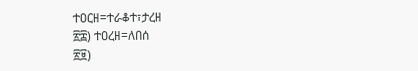ተዐርዘ=ተራቆተ፣ታረዘ
፳፰) ተዐረዘ=ለበሰ
፳፱)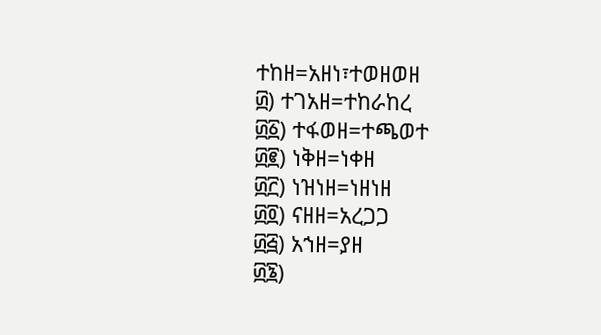ተከዘ=አዘነ፣ተወዘወዘ
፴) ተገአዘ=ተከራከረ
፴፩) ተፋወዘ=ተጫወተ
፴፪) ነቅዘ=ነቀዘ
፴፫) ነዝነዘ=ነዘነዘ
፴፬) ናዘዘ=አረጋጋ
፴፭) አኀዘ=ያዘ
፴፮)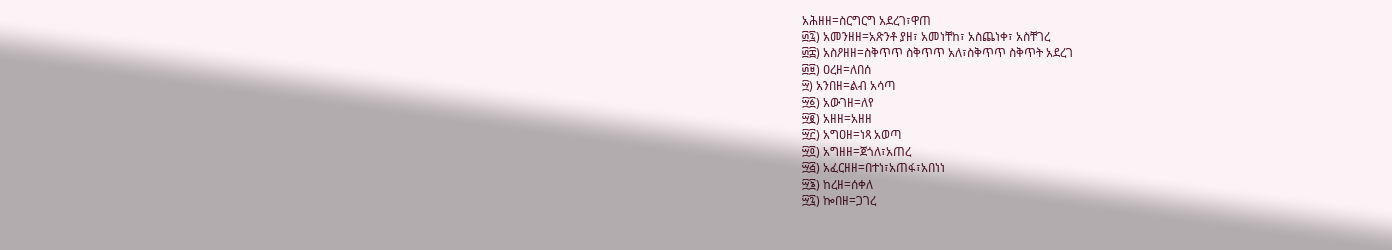አሕዘዘ=ስርግርግ አደረገ፣ዋጠ
፴፯) አመንዘዘ=አጽንቶ ያዘ፣ አመነቸከ፣ አስጨነቀ፣ አስቸገረ
፴፰) አስዖዘዘ=ስቅጥጥ ስቅጥጥ አለ፣ስቅጥጥ ስቅጥት አደረገ
፴፱) ዐረዘ=ለበሰ
፵) አንበዘ=ልብ አሳጣ
፵፩) አውገዘ=ለየ
፵፪) አዘዘ=አዘዘ
፵፫) አግዐዘ=ነጻ አወጣ
፵፬) አግዘዘ=ጀጎለ፣አጠረ
፵፭) አፈርዘዘ=በተነ፣አጠፋ፣አበነነ
፵፮) ከረዘ=ሰቀለ
፵፯) ኰበዘ=ጋገረ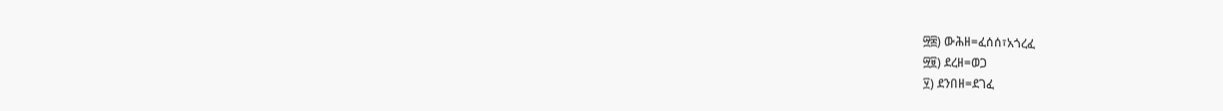፵፰) ውሕዘ=ፈሰሰ፣አጎረፈ
፵፱) ደረዘ=ወጋ
፶) ደንበዘ=ደገፈ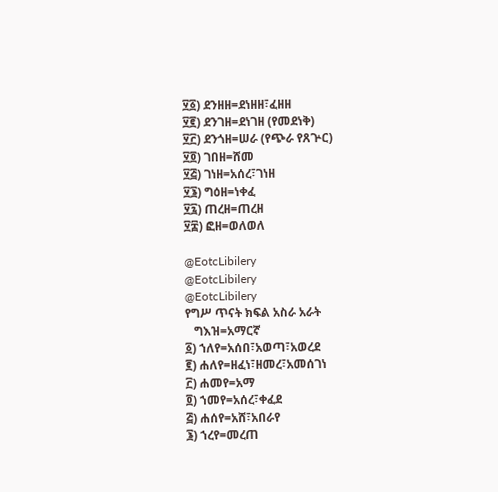፶፩) ደንዘዘ=ደነዘዘ፣ፈዘዘ
፶፪) ደንገዘ=ደነገዘ (የመደነቅ)
፶፫) ደንጎዘ=ሠራ (የጭራ የጸጕር)
፶፬) ገበዘ=ሸመ
፶፭) ገነዘ=አሰረ፣ገነዘ
፶፮) ግዕዘ=ነቀፈ
፶፯) ጠረዘ=ጠረዘ
፶፰) ፎዘ=ወለወለ

@EotcLibilery
@EotcLibilery
@EotcLibilery
የግሥ ጥናት ክፍል አስራ አራት
   ግእዝ=አማርኛ
፩) ኀለየ=አሰበ፣አወጣ፣አወረደ
፪) ሐለየ=ዘፈነ፣ዘመረ፣አመሰገነ
፫) ሐመየ=አማ
፬) ኀመየ=አሰረ፣ቀፈደ
፭) ሐሰየ=አሸ፣አበራየ
፮) ኀረየ=መረጠ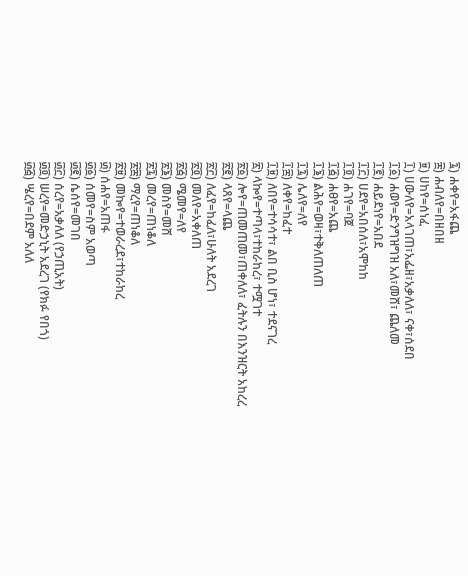፯) ሐቀየ=አፋጨ
፰) ሐብለየ=በዘበዘ
፱) ሀከየ=ሰነፈ
፲) ሀውለየ=አላገጠ፣አፌዘ፣አቃለለ፣ ናቀ፣ሰደበ
፲፩) ሐወየ=ድንግዝግዝ አለ፣መሸ፣ ጨለመ
፲፪) ሐይደነየ=አበደ
፲፫) ሀደየ=አበሰለ፣አሞከከ
፲፬) ሐገየ=ባጀ
፲፭) ሐፀየ=አጨ
፲፮) ልሕየ=ወዛ፣ተቅለጠለጠ
፲፯) ሌለየ=ለየ
፲፰) ለቀየ=ከፈተ
፲፱) ለበየ=ተሳሳተ፣ ልበ ቢስ ሆነ፣ ተደናገረ
፳) ላኰየ=ተጣላ፣ተከራከረ፣ ተሟገተ
፳፩) ሎየ=ጠመጠመ፣ጠቀለለ፣ ፈትሉን በእንዝርት አከረረ
፳፪) ላጸየ=ላጨ
፳፫) ለፈየ=ከፈለ፣ሁለት አደረገ
፳፬) መለየ=አቀለጠ
፳፭) ሜመየ=ለየ
፳፮) መስየ=መሸ
፳፯) መረየ=ጠነቆለ
፳፰) ማረየ=ጠነቆለ
፳፱) መኰየ=ተወራረደ፣ተከራከረ
፴) ሰሐየ=አጠፋ
፴፩) ሰመየ=ስም አወጣ
፴፪) ሴሰየ=መገበ
፴፫) ሰረየ=አቃለለ (የኃጢአት)
፴፬) ሠረየ=መድኃኒት አደረገ (የክፉ የበጎ)
፴፭) ሤረየ=በደም አለለ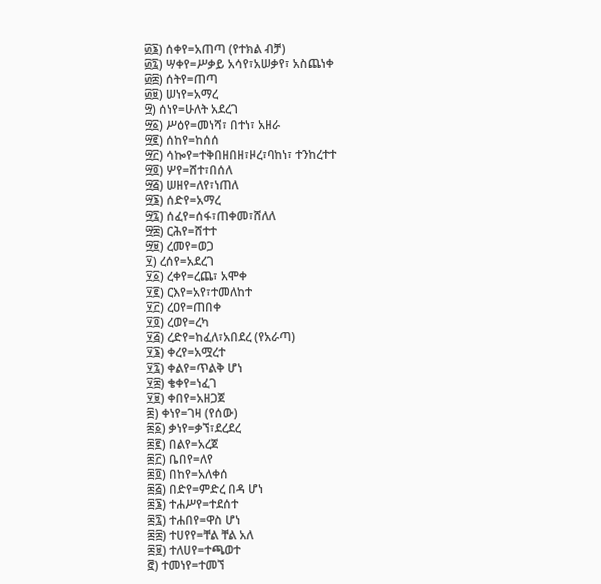፴፮) ሰቀየ=አጠጣ (የተክል ብቻ)
፴፯) ሣቀየ=ሥቃይ አሳየ፣አሠቃየ፣ አስጨነቀ
፴፰) ሰትየ=ጠጣ
፴፱) ሠነየ=አማረ
፵) ሰነየ=ሁለት አደረገ
፵፩) ሥዕየ=መነሻ፣ በተነ፣ አዘራ
፵፪) ሰከየ=ከሰሰ
፵፫) ሳኰየ=ተቅበዘበዘ፣ዞረ፣ባከነ፣ ተንከረተተ
፵፬) ሦየ=ሸተ፣በሰለ
፵፭) ሠዘየ=ለየ፣ነጠለ
፵፮) ሰድየ=አማረ
፵፯) ሰፈየ=ሰፋ፣ጠቀመ፣ሸለለ
፵፰) ርሕየ=ሸተተ
፵፱) ረመየ=ወጋ
፶) ረሰየ=አደረገ
፶፩) ረቀየ=ረጨ፣ አሞቀ
፶፪) ርእየ=አየ፣ተመለከተ
፶፫) ረዐየ=ጠበቀ
፶፬) ረወየ=ረካ
፶፭) ረድየ=ከፈለ፣አበደረ (የአራጣ)
፶፮) ቀረየ=አሟረተ
፶፯) ቀልየ=ጥልቅ ሆነ
፶፰) ቄቀየ=ነፈገ
፶፱) ቀበየ=አዘጋጀ
፷) ቀነየ=ገዛ (የሰው)
፷፩) ቃነየ=ቃኘ፣ደረደረ
፷፪) በልየ=አረጀ
፷፫) ቤበየ=ለየ
፷፬) በከየ=አለቀሰ
፷፭) በድየ=ምድረ በዳ ሆነ
፷፮) ተሐሥየ=ተደሰተ
፷፯) ተሐበየ=ዋስ ሆነ
፷፰) ተሀየየ=ቸል ቸል አለ
፷፱) ተለሀየ=ተጫወተ
፸) ተመነየ=ተመኘ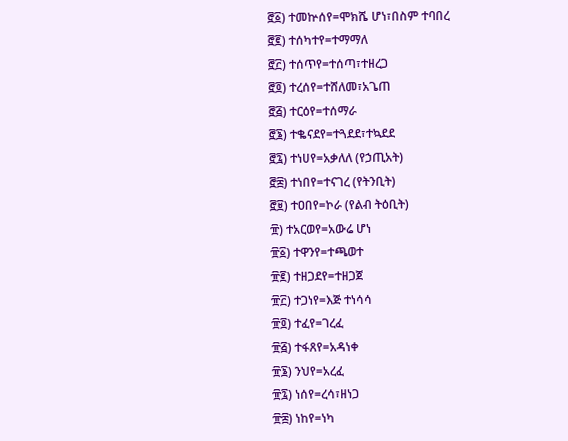፸፩) ተመኵሰየ=ሞክሼ ሆነ፣በስም ተባበረ
፸፪) ተሰካተየ=ተማማለ
፸፫) ተሰጥየ=ተሰጣ፣ተዘረጋ
፸፬) ተረሰየ=ተሸለመ፣አጌጠ
፸፭) ተርዕየ=ተሰማራ
፸፮) ተቈናደየ=ተጓደደ፣ተኳደደ
፸፯) ተነሀየ=አቃለለ (የኃጢአት)
፸፰) ተነበየ=ተናገረ (የትንቢት)
፸፱) ተዐበየ=ኮራ (የልብ ትዕቢት)
፹) ተአርወየ=አውሬ ሆነ
፹፩) ተዋንየ=ተጫወተ
፹፪) ተዘጋደየ=ተዘጋጀ
፹፫) ተጋነየ=እጅ ተነሳሳ
፹፬) ተፈየ=ገረፈ
፹፭) ተፋጸየ=አዳነቀ
፹፮) ንህየ=አረፈ
፹፯) ነሰየ=ረሳ፣ዘነጋ
፹፰) ነከየ=ነካ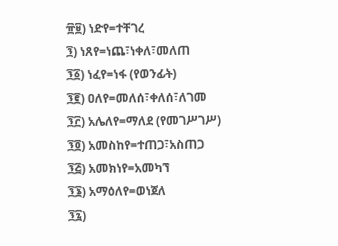፹፱) ነድየ=ተቸገረ
፺) ነጸየ=ነጨ፣ነቀለ፣መለጠ
፺፩) ነፈየ=ነፋ (የወንፊት)
፺፪) ዐለየ=መለሰ፣ቀለሰ፣ለገመ
፺፫) አሌለየ=ማለደ (የመገሥገሥ)
፺፬) አመስከየ=ተጠጋ፣አስጠጋ
፺፭) አመክነየ=አመካኘ
፺፮) አማዕለየ=ወነጀለ
፺፯)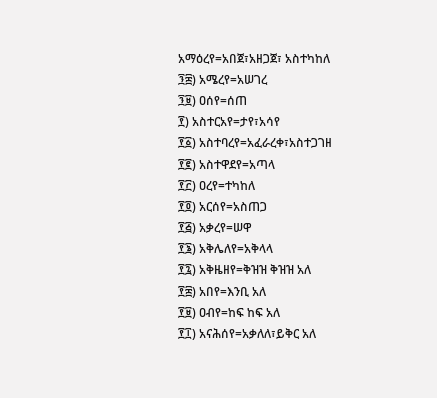አማዕረየ=አበጀ፣አዘጋጀ፣ አስተካከለ
፺፰) አሜረየ=አሠገረ
፺፱) ዐሰየ=ሰጠ
፻) አስተርአየ=ታየ፣አሳየ
፻፩) አስተባረየ=አፈራረቀ፣አስተጋገዘ
፻፪) አስተዋደየ=አጣላ
፻፫) ዐረየ=ተካከለ
፻፬) አርሰየ=አስጠጋ
፻፭) አቃረየ=ሠዋ
፻፮) አቅሌለየ=አቅላላ
፻፯) አቅዜዘየ=ቅዝዝ ቅዝዝ አለ
፻፰) አበየ=እንቢ አለ
፻፱) ዐብየ=ከፍ ከፍ አለ
፻፲) አናሕሰየ=አቃለለ፣ይቅር አለ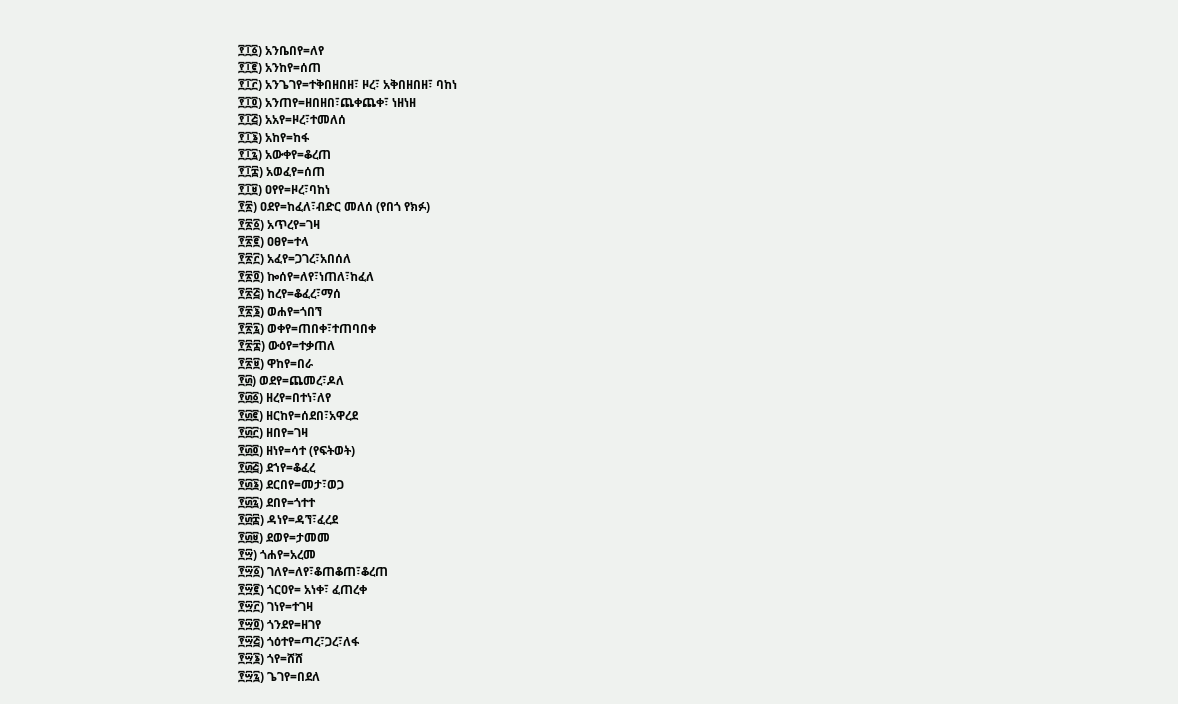፻፲፩) አንቤበየ=ለየ
፻፲፪) አንከየ=ሰጠ
፻፲፫) አንጌገየ=ተቅበዘበዘ፣ ዞረ፣ አቅበዘበዘ፣ ባከነ
፻፲፬) አንጠየ=ዘበዘበ፣ጨቀጨቀ፣ ነዘነዘ
፻፲፭) አአየ=ዞረ፣ተመለሰ
፻፲፮) አከየ=ከፋ
፻፲፯) አውቀየ=ቆረጠ
፻፲፰) አወፈየ=ሰጠ
፻፲፱) ዐየየ=ዞረ፣ባከነ
፻፳) ዐደየ=ከፈለ፣ብድር መለሰ (የበጎ የክፉ)
፻፳፩) አጥረየ=ገዛ
፻፳፪) ዐፀየ=ተላ
፻፳፫) አፈየ=ጋገረ፣አበሰለ
፻፳፬) ኰሰየ=ለየ፣ነጠለ፣ከፈለ
፻፳፭) ከረየ=ቆፈረ፣ማሰ
፻፳፮) ወሐየ=ጎበኘ
፻፳፯) ወቀየ=ጠበቀ፣ተጠባበቀ
፻፳፰) ውዕየ=ተቃጠለ
፻፳፱) ዋከየ=በራ
፻፴) ወደየ=ጨመረ፣ዶለ
፻፴፩) ዘረየ=በተነ፣ለየ
፻፴፪) ዘርከየ=ሰደበ፣አዋረደ
፻፴፫) ዘበየ=ገዛ
፻፴፬) ዘነየ=ሳተ (የፍትወት)
፻፴፭) ደኀየ=ቆፈረ
፻፴፮) ደርበየ=መታ፣ወጋ
፻፴፯) ደበየ=ጎተተ
፻፴፰) ዳነየ=ዳኘ፣ፈረደ
፻፴፱) ደወየ=ታመመ
፻፵) ጎሐየ=አረመ
፻፵፩) ገለየ=ለየ፣ቆጠቆጠ፣ቆረጠ
፻፵፪) ጎርዐየ= አነቀ፣ ፈጠረቀ
፻፵፫) ገነየ=ተገዛ
፻፵፬) ጎንደየ=ዘገየ
፻፵፭) ጎዕተየ=ጣረ፣ጋረ፣ለፋ
፻፵፮) ጎየ=ሸሸ
፻፵፯) ጌገየ=በደለ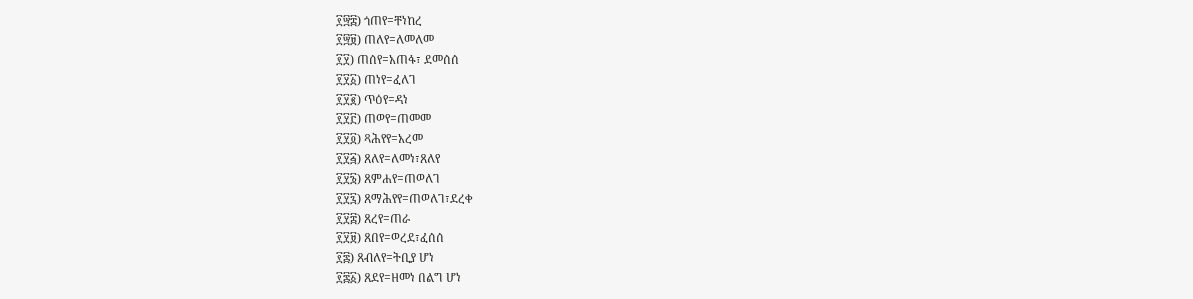፻፵፰) ጎጠየ=ቸነከረ
፻፵፱) ጠለየ=ለመለመ
፻፶) ጠሰየ=አጠፋ፣ ደመሰሰ
፻፶፩) ጠነየ=ፈለገ
፻፶፪) ጥዕየ=ዳነ
፻፶፫) ጠወየ=ጠመመ
፻፶፬) ጻሕየየ=አረመ
፻፶፭) ጸለየ=ለመነ፣ጸለየ
፻፶፮) ጸምሐየ=ጠወለገ
፻፶፯) ጸማሕየየ=ጠወለገ፣ደረቀ
፻፶፰) ጸረየ=ጠራ
፻፶፱) ጸበየ=ወረደ፣ፈሰሰ
፻፷) ጸብለየ=ትቢያ ሆነ
፻፷፩) ጸደየ=ዘመነ በልግ ሆነ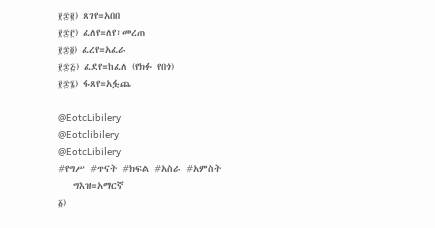፻፷፪) ጸገየ=አበበ
፻፷፫) ፈለየ=ለየ፣መረጠ
፻፷፬) ፈረየ=አፈራ
፻፷፭) ፈደየ=ከፈለ (የክፉ የበጎ)
፻፷፮) ፋጸየ=አፏጨ

@EotcLibilery
@Eotclibilery
@EotcLibilery
#የግሥ #ጥናት #ክፍል #አስራ #አምስት
   ግእዝ=አማርኛ
፩)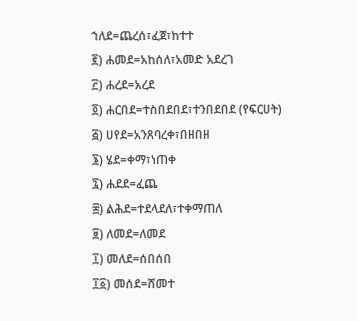ኀለደ=ጨረሰ፣ፈጀ፣ከተተ
፪) ሐመደ=አከሰለ፣አመድ አደረገ
፫) ሐረደ=አረደ
፬) ሐርበደ=ተስበደበደ፣ተንበደበደ (የፍርሀት)
፭) ሀየደ=አንጸባረቀ፣በዘበዘ
፮) ሄደ=ቀማ፣ነጠቀ
፯) ሐደደ=ፈጨ
፰) ልሕደ=ተደላደለ፣ተቀማጠለ
፱) ለመደ=ለመደ
፲) መለደ=ሰበሰበ
፲፩) መሰደ=ሸመተ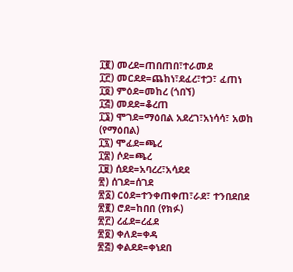፲፪) መረደ=ጠበጠበ፣ተራመደ
፲፫) መርደደ=ጨከነ፣ደፈረ፣ተጋ፣ ፈጠነ
፲፬) ምዕደ=መከረ (ጎበኘ)
፲፭) መደደ=ቆረጠ
፲፮) ሞገደ=ማዕበል አደረገ፣አነሳሳ፣ አወከ (የማዕበል)
፲፯) ሞፈደ=ጫረ
፲፰) ሶደ=ጫረ
፲፱) ሰደደ=አባረረ፣አሳደደ
፳) ሰገደ=ሰገደ
፳፩) ርዕደ=ተንቀጠቀጠ፣ራደ፣ ተንበደበደ
፳፪) ሮደ=ከበበ (የክፉ)
፳፫) ረፈደ=ረፈደ
፳፬) ቀለደ=ቀዳ
፳፭) ቀልደደ=ቀነደበ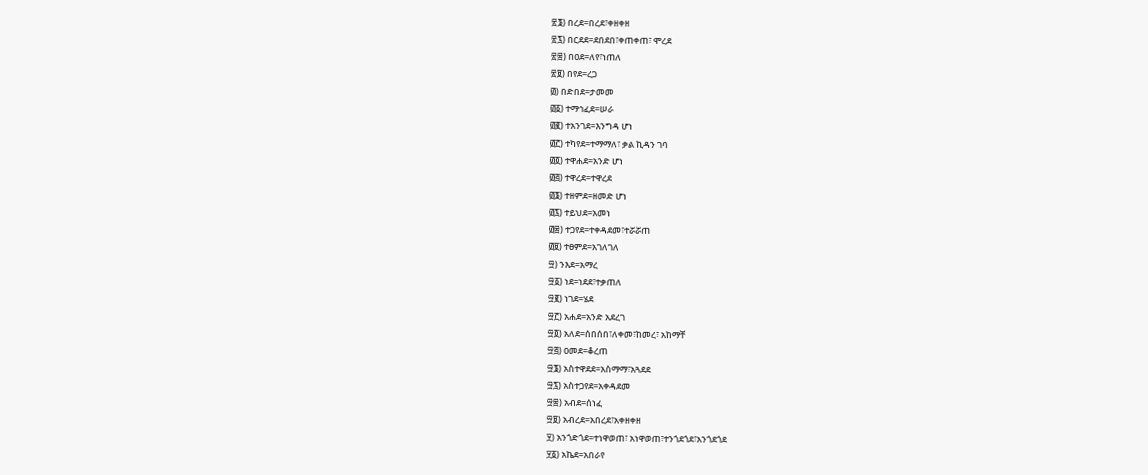፳፮) በረደ=በረደ፣ቀዘቀዘ
፳፯) በርደደ=ደበደበ፣ቀጠቀጠ፣ ሞረደ
፳፰) በዐደ=ለየ፣ነጠለ
፳፱) በየደ=ረጋ
፴) በድበደ=ታመመ
፴፩) ተማኅፈደ=ሠራ
፴፪) ተአንገደ=እንግዳ ሆነ
፴፫) ተካየደ=ተማማለ፣ ቃል ኪዳን ገባ
፴፬) ተዋሐደ=አንድ ሆነ
፴፭) ተዋረደ=ተዋረደ
፴፮) ተዘምደ=ዘመድ ሆነ
፴፯) ተይህደ=አመነ
፴፰) ተጋየደ=ተቀዳደመ፣ተሯሯጠ
፴፱) ተፀምደ=አገለገለ
፵) ንእደ=አማረ
፵፩) ነደ=ነደደ፣ተቃጠለ
፵፪) ነገደ=ሄደ
፵፫) አሐደ=አንድ አደረገ
፵፬) አለደ=ሰበሰበ፣ለቀመ፣ከመረ፣ አከማቸ
፵፭) ዐመደ=ቆረጠ
፵፮) አስተዋደደ=አስማማ፣አጓደደ
፵፯) አስተጋየደ=አቀዳደመ
፵፰) አብደ=ሰነፈ
፵፱) አብረደ=አበረደ፣አቀዘቀዘ
፶) አንጎድጎደ=ተነዋወጠ፣ አነዋወጠ፣ተንጎደጎደ፣አንጎደጎደ
፶፩) አኬደ=አበራየ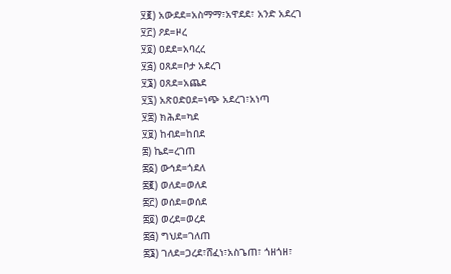፶፪) አውደደ=አስማማ፣አዋደደ፣ አንድ አደረገ
፶፫) ዖደ=ዞረ
፶፬) ዐደደ=አባረረ
፶፭) ዐጸደ=ቦታ አደረገ
፶፮) ዐጸደ=አጨደ
፶፯) አጽዐድዐደ=ነጭ አደረገ፣አነጣ
፶፰) ክሕደ=ካደ
፶፱) ከብደ=ከበደ
፷) ኬደ=ረገጠ
፷፩) ውኅደ=ጎደለ
፷፪) ወለደ=ወለደ
፷፫) ወሰደ=ወሰደ
፷፬) ወረደ=ወረደ
፷፭) ግህደ=ገለጠ
፷፮) ገለደ=ጋረደ፣ሸፈነ፣አስጌጠ፣ ጎዘጎዘ፣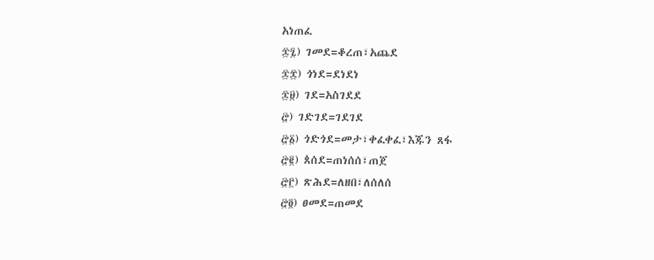አነጠፈ
፷፯) ገመደ=ቆረጠ፣አጨደ
፷፰) ጎነደ=ደነደነ
፷፱) ገደ=አስገደደ
፸) ገድገደ=ገደገደ
፸፩) ጎድጎደ=መታ፣ቀፈቀፈ፣እጁን ጸፋ
፸፪) ጰሰደ=ጠነሰሰ፣ጠጀ
፸፫) ጽሕደ=ለዘበ፣ለሰለሰ
፸፬) ፀመደ=ጠመደ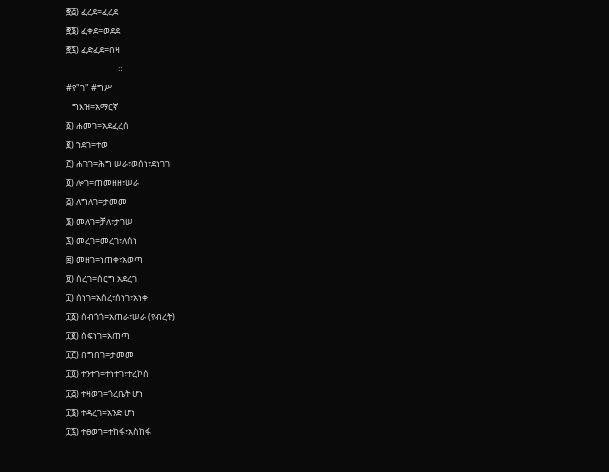፸፭) ፈረደ=ፈረደ
፸፮) ፈቀደ=ወደደ
፸፯) ፈድፈደ=በዛ
                          ።
#የ"ገ" #ግሥ
   ግእዝ=አማርኛ
፩) ሐመገ=አደፈረሰ
፪) ኀደገ=ተወ
፫) ሐገገ=ሕግ ሠራ፣ወሰነ፣ደነገገ
፬) ሎገ=ጠመዘዘ፣ሠራ
፭) ለግለገ=ታመመ
፮) መለገ=ቻለ፣ታገሠ
፯) መረገ=መረገ፣ለሰነ
፰) መዘገ=ነጠቀ፣አወጣ
፱) ሰረገ=ሰርግ አደረገ
፲) ሰነገ=አሰረ፣ሰነገ፣አነቀ
፲፩) ሰብጎጎ=አጠራ፣ሠራ (የብረት)
፲፪) ሰፍነገ=አጠጣ
፲፫) በግበገ=ታመመ
፲፬) ተንተገ=ተነተገ፣ተረኮሰ
፲፭) ተዛወገ=ጎረቤት ሆነ
፲፮) ተዳረገ=አንድ ሆነ
፲፯) ተፀወገ=ተከፋ፣አስከፋ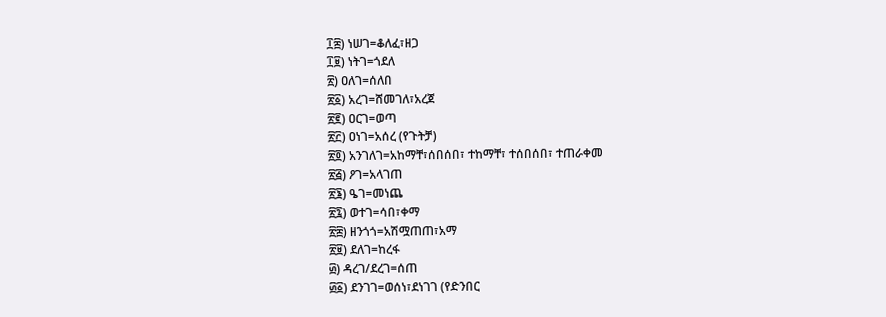፲፰) ነሠገ=ቆለፈ፣ዘጋ
፲፱) ነትገ=ጎደለ
፳) ዐለገ=ሰለበ
፳፩) አረገ=ሸመገለ፣አረጀ
፳፪) ዐርገ=ወጣ
፳፫) ዐነገ=አሰረ (የጉትቻ)
፳፬) አንገለገ=አከማቸ፣ሰበሰበ፣ ተከማቸ፣ ተሰበሰበ፣ ተጠራቀመ
፳፭) ዖገ=አላገጠ
፳፮) ዔገ=መነጨ
፳፯) ወተገ=ሳበ፣ቀማ
፳፰) ዘንጎጎ=አሽሟጠጠ፣አማ
፳፱) ደለገ=ከረፋ
፴) ዳረገ/ደረገ=ሰጠ
፴፩) ደንገገ=ወሰነ፣ደነገገ (የድንበር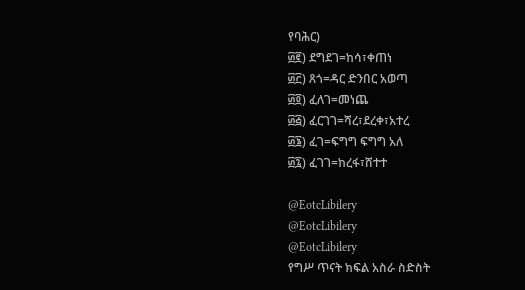የባሕር)
፴፪) ደግደገ=ከሳ፣ቀጠነ
፴፫) ጸጎ=ዳር ድንበር አወጣ
፴፬) ፈለገ=መነጨ
፴፭) ፈርገገ=ሻረ፣ደረቀ፣አተረ
፴፮) ፈገ=ፍግግ ፍግግ አለ
፴፯) ፈገገ=ከረፋ፣ሸተተ

@EotcLibilery
@EotcLibilery
@EotcLibilery
የግሥ ጥናት ክፍል አስራ ስድስት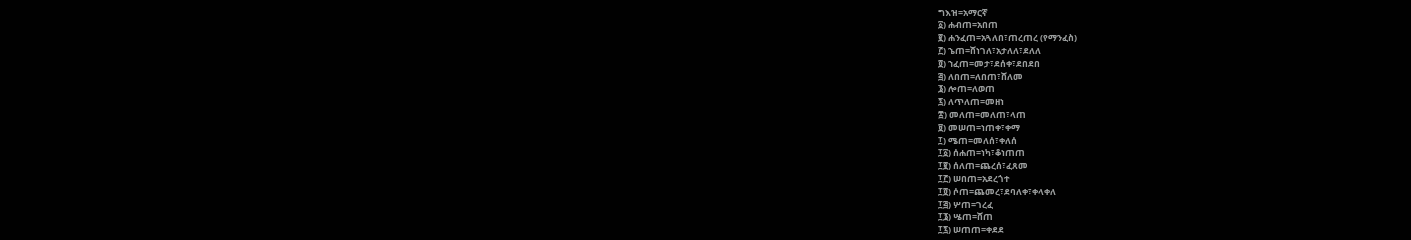ግእዝ=አማርኛ
፩) ሐብጠ=አበጠ
፪) ሐንፈጠ=አጓለበ፣ጠረጠረ (የማንፈስ)
፫) ኄጠ=ሸነገለ፣አታለለ፣ደለለ
፬) ኀፈጠ=መታ፣ደሰቀ፣ደበደበ
፭) ለበጠ=ለበጠ፣ሸለመ
፮) ሎጠ=ለወጠ
፯) ለጥለጠ=መዘነ
፰) መለጠ=መለጠ፣ላጠ
፱) መሠጠ=ነጠቀ፣ቀማ
፲) ሜጠ=መለሰ፣ቀለሰ
፲፩) ሰሐጠ=ነካ፣ቆነጠጠ
፲፪) ሰለጠ=ጨረሰ፣ፈጸመ
፲፫) ሠበጠ=አደረጎተ
፲፬) ሶጠ=ጨመረ፣ደባለቀ፣ቀላቀለ
፲፭) ሦጠ=ገረፈ
፲፮) ሤጠ=ሸጠ
፲፯) ሠጠጠ=ቀደደ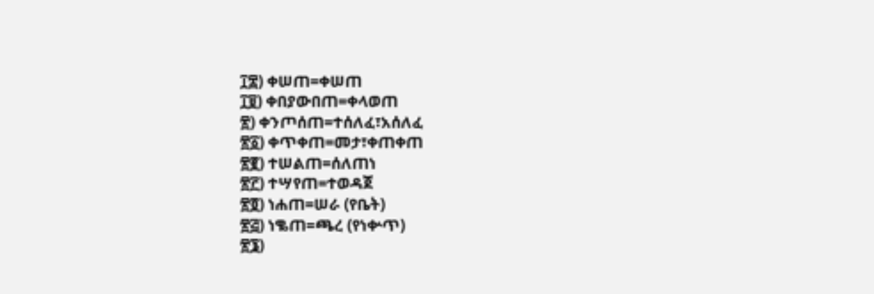፲፰) ቀሠጠ=ቀሠጠ
፲፱) ቀበያውበጠ=ቀላወጠ
፳) ቀንጦሰጠ=ተሰለፈ፣አሰለፈ
፳፩) ቀጥቀጠ=መታ፣ቀጠቀጠ
፳፪) ተሠልጠ=ሰለጠነ
፳፫) ተሣየጠ=ተወዳጀ
፳፬) ነሐጠ=ሠራ (የቤት)
፳፭) ነቈጠ=ጫረ (የነቍጥ)
፳፮)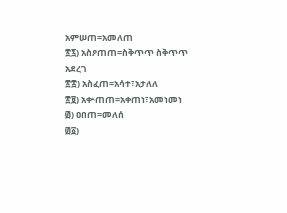አምሠጠ=አመለጠ
፳፯) አስዖጠጠ=ስቅጥጥ ስቅጥጥ አደረገ
፳፰) አስፈጠ=አሳተ፣አታለለ
፳፱) አቍጠጠ=አቀጠነ፣አመነመነ
፴) ዐበጠ=መለሰ
፴፩)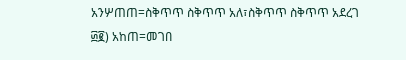አንሦጠጠ=ስቅጥጥ ስቅጥጥ አለ፣ስቅጥጥ ስቅጥጥ አደረገ
፴፪) አከጠ=መገበ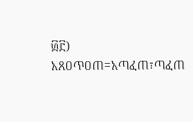፴፫) አጸዐጥዐጠ=አጣፈጠ፣ጣፈጠ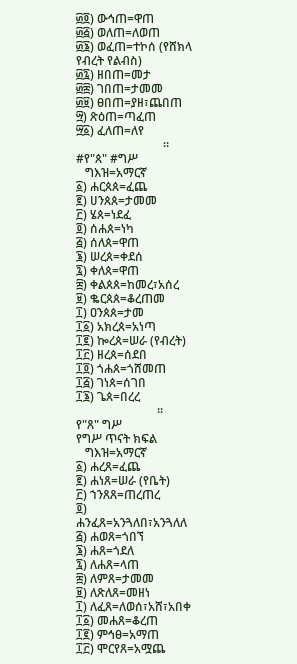፴፬) ውኅጠ=ዋጠ
፴፭) ወለጠ=ለወጠ
፴፮) ወፈጠ=ተኮሰ (የሸክላ የብረት የልብስ)
፴፯) ዘበጠ=መታ
፴፰) ገበጠ=ታመመ
፴፱) ፀበጠ=ያዘ፣ጨበጠ
፵) ጽዕጠ=ጣፈጠ
፵፩) ፈለጠ=ለየ
                             ።
#የ"ጰ" #ግሥ
   ግእዝ=አማርኛ
፩) ሐርጰጰ=ፈጨ
፪) ሀንጰጰ=ታመመ
፫) ሄጰ=ነደፈ
፬) ሰሐጰ=ነካ
፭) ሰለጰ=ዋጠ
፮) ሠረጰ=ቀደሰ
፯) ቀለጰ=ዋጠ
፰) ቀልጰጰ=ከመረ፣አሰረ
፱) ቈርጰጰ=ቆረጠመ
፲) ዐንጰጰ=ታመ
፲፩) አክረጰ=አነጣ
፲፪) ኰረጰ=ሠራ (የብረት)
፲፫) ዘረጰ=ሰደበ
፲፬) ጎሐጰ=ጎሸመጠ
፲፭) ገነጰ=ሰገበ
፲፮) ጌጰ=በረረ
                           ።
የ"ጸ" ግሥ
የግሥ ጥናት ክፍል
   ግእዝ=አማርኛ
፩) ሐረጸ=ፈጨ
፪) ሐነጸ=ሠራ (የቤት)
፫) ኀንጸጸ=ጠረጠረ
፬) ሐንፈጸ=አንጓለበ፣አንጓለለ
፭) ሐወጸ=ጎበኘ
፮) ሐጸ=ጎደለ
፯) ለሐጸ=ላጠ
፰) ለምጸ=ታመመ
፱) ለጽለጸ=መዘነ
፲) ለፈጸ=ለወሰ፣አሸ፣አበቀ
፲፩) መሐጸ=ቆረጠ
፲፪) ምኅፀ=አማጠ
፲፫) ሞርየጸ=አሟጨ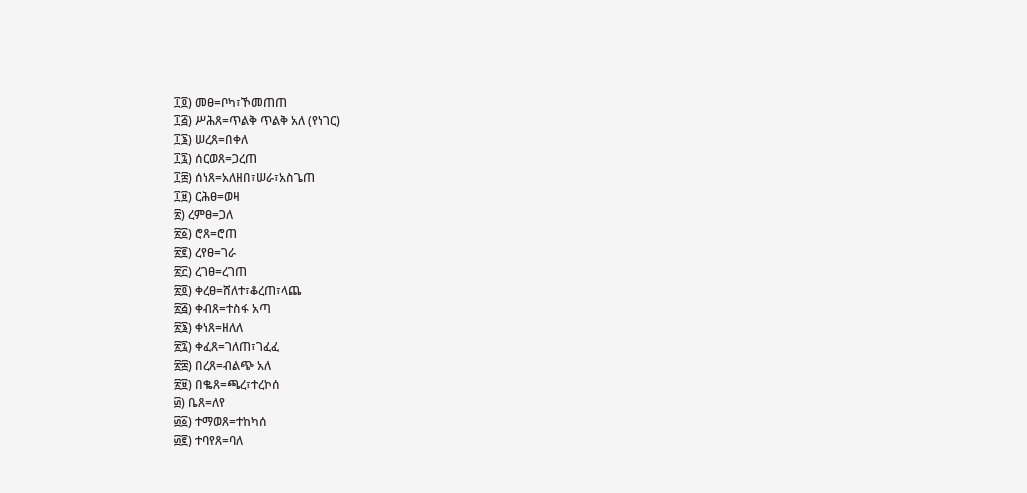፲፬) መፀ=ቦካ፣ኾመጠጠ
፲፭) ሥሕጸ=ጥልቅ ጥልቅ አለ (የነገር)
፲፮) ሠረጸ=በቀለ
፲፯) ሰርወጸ=ጋረጠ
፲፰) ሰነጸ=አለዘበ፣ሠራ፣አስጌጠ
፲፱) ርሕፀ=ወዛ
፳) ረምፀ=ጋለ
፳፩) ሮጸ=ሮጠ
፳፪) ረየፀ=ገራ
፳፫) ረገፀ=ረገጠ
፳፬) ቀረፀ=ሸለተ፣ቆረጠ፣ላጨ
፳፭) ቀብጸ=ተስፋ አጣ
፳፮) ቀነጸ=ዘለለ
፳፯) ቀፈጸ=ገለጠ፣ገፈፈ
፳፰) በረጸ=ብልጭ አለ
፳፱) በቈጸ=ጫረ፣ተረኮሰ
፴) ቤጸ=ለየ
፴፩) ተማወጸ=ተከካሰ
፴፪) ተባየጸ=ባለ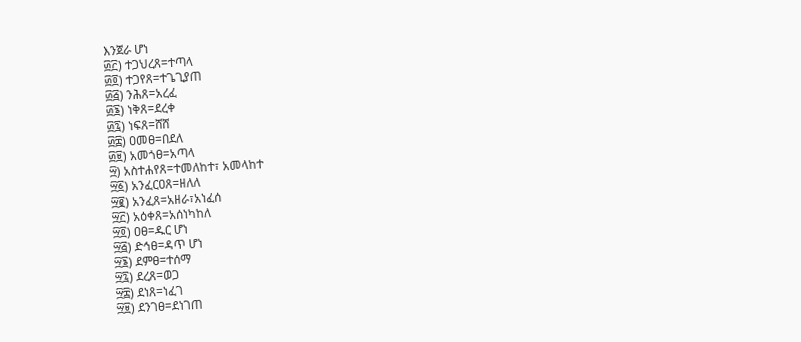እንጀራ ሆነ
፴፫) ተጋህረጸ=ተጣላ
፴፬) ተጋየጸ=ተጌጊያጠ
፴፭) ንሕጸ=አረፈ
፴፮) ነቅጸ=ደረቀ
፴፯) ነፍጸ=ሸሸ
፴፰) ዐመፀ=በደለ
፴፱) አመጎፀ=አጣላ
፵) አስተሐየጸ=ተመለከተ፣ አመላከተ
፵፩) አንፈርዐጸ=ዘለለ
፵፪) አንፈጸ=አዘራ፣አነፈሰ
፵፫) አዕቀጸ=አሰነካከለ
፵፬) ዐፀ=ዱር ሆነ
፵፭) ድኅፀ=ዳጥ ሆነ
፵፮) ደምፀ=ተሰማ
፵፯) ደረጸ=ወጋ
፵፰) ደነጸ=ነፈገ
፵፱) ደንገፀ=ደነገጠ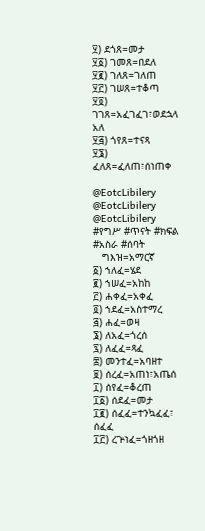፶) ደጎጸ=መታ
፶፩) ገመጸ=በደለ
፶፪) ገለጸ=ገለጠ
፶፫) ገሠጸ=ተቆጣ
፶፬) ገገጸ=አፈገፈገ፣ወደኋላ አለ
፶፭) ጎየጸ=ተናጻ
፶፮) ፈለጸ=ፈለጠ፣ሰነጠቀ

@EotcLibilery
@EotcLibilery
@EotcLibilery
#የግሥ #ጥናት #ክፍል #አስራ #ሰባት
   ግእዝ=አማርኛ
፩) ኀለፈ=ሄደ
፪) ኀሠፈ=አከከ
፫) ሐቀፈ=አቀፈ
፬) ኀደፈ=አስተማረ
፭) ሐፈ=ወዛ
፮) ለአፈ=ጎረሰ
፯) ለፈፈ=ጻፈ
፰) መንተፈ=አባዘተ
፱) ሰረፈ=አጠነ፣አጤሰ
፲) ሰየፈ=ቆረጠ
፲፩) ሰደፈ=መታ
፲፪) ሰፈፈ=ተንኳፈፈ፣ ሰፈፈ
፲፫) ረጕነፈ=ጎዘጎዘ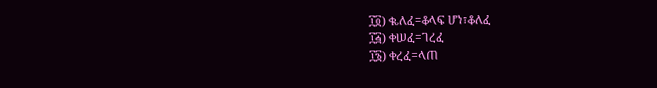፲፬) ቈለፈ=ቆላፍ ሆነ፣ቆለፈ
፲፭) ቀሠፈ=ገረፈ
፲፮) ቀረፈ=ላጠ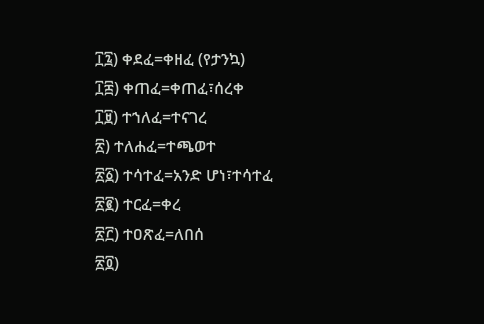፲፯) ቀደፈ=ቀዘፈ (የታንኳ)
፲፰) ቀጠፈ=ቀጠፈ፣ሰረቀ
፲፱) ተኀለፈ=ተናገረ
፳) ተለሐፈ=ተጫወተ
፳፩) ተሳተፈ=አንድ ሆነ፣ተሳተፈ
፳፪) ተርፈ=ቀረ
፳፫) ተዐጽፈ=ለበሰ
፳፬)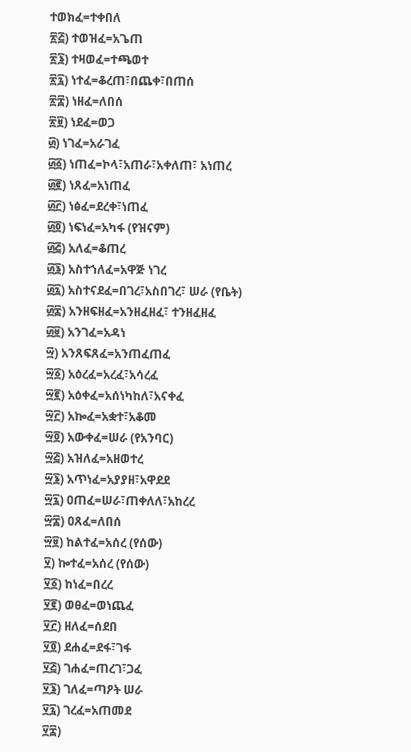ተወክፈ=ተቀበለ
፳፭) ተወዝፈ=አጌጠ
፳፮) ተዛወፈ=ተጫወተ
፳፯) ነተፈ=ቆረጠ፣በጨቀ፣በጠሰ
፳፰) ነዘፈ=ለበሰ
፳፱) ነደፈ=ወጋ
፴) ነገፈ=አራገፈ
፴፩) ነጠፈ=ኮላ፣አጠራ፣አቀለጠ፣ አነጠረ
፴፪) ነጸፈ=አነጠፈ
፴፫) ነፅፈ=ደረቀ፣ነጠፈ
፴፬) ነፍነፈ=አካፋ (የዝናም)
፴፭) አለፈ=ቆጠረ
፴፮) አስተኀለፈ=አዋጅ ነገረ
፴፯) አስተናደፈ=በገረ፣አስበገረ፣ ሠራ (የቤት)
፴፰) አንዘፍዘፈ=አንዘፈዘፈ፣ ተንዘፈዘፈ
፴፱) አንገፈ=አዳነ
፵) አንጸፍጸፈ=አንጠፈጠፈ
፵፩) አዕረፈ=አረፈ፣አሳረፈ
፵፪) አዕቀፈ=አሰነካከለ፣አናቀፈ
፵፫) አኰፈ=አቋተ፣አቆመ
፵፬) አውቀፈ=ሠራ (የአንባር)
፵፭) አዝለፈ=አዘወተረ
፵፮) አጥነፈ=አያያዘ፣አዋደደ
፵፯) ዐጠፈ=ሠራ፣ጠቀለለ፣አከረረ
፵፰) ዐጸፈ=ለበሰ
፵፱) ከልተፈ=አሰረ (የሰው)
፶) ኰተፈ=አሰረ (የሰው)
፶፩) ከነፈ=በረረ
፶፪) ወፀፈ=ወነጨፈ
፶፫) ዘለፈ=ሰደበ
፶፬) ደሐፈ=ደፋ፣ገፋ
፶፭) ገሐፈ=ጠረገ፣ጋፈ
፶፮) ገለፈ=ጣዖት ሠራ
፶፯) ገረፈ=አጠመደ
፶፰)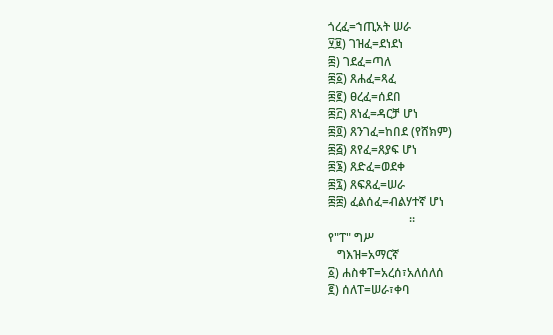ጎረፈ=ኀጢአት ሠራ
፶፱) ገዝፈ=ደነደነ
፷) ገደፈ=ጣለ
፷፩) ጸሐፈ=ጻፈ
፷፪) ፀረፈ=ሰደበ
፷፫) ጸነፈ=ዳርቻ ሆነ
፷፬) ጸንገፈ=ከበደ (የሸክም)
፷፭) ጸየፈ=ጸያፍ ሆነ
፷፮) ጸድፈ=ወደቀ
፷፯) ጸፍጸፈ=ሠራ
፷፰) ፈልሰፈ=ብልሃተኛ ሆነ
                           ።
የ"ፐ" ግሥ
   ግእዝ=አማርኛ
፩) ሐስቀፐ=አረሰ፣አለሰለሰ
፪) ሰለፐ=ሠራ፣ቀባ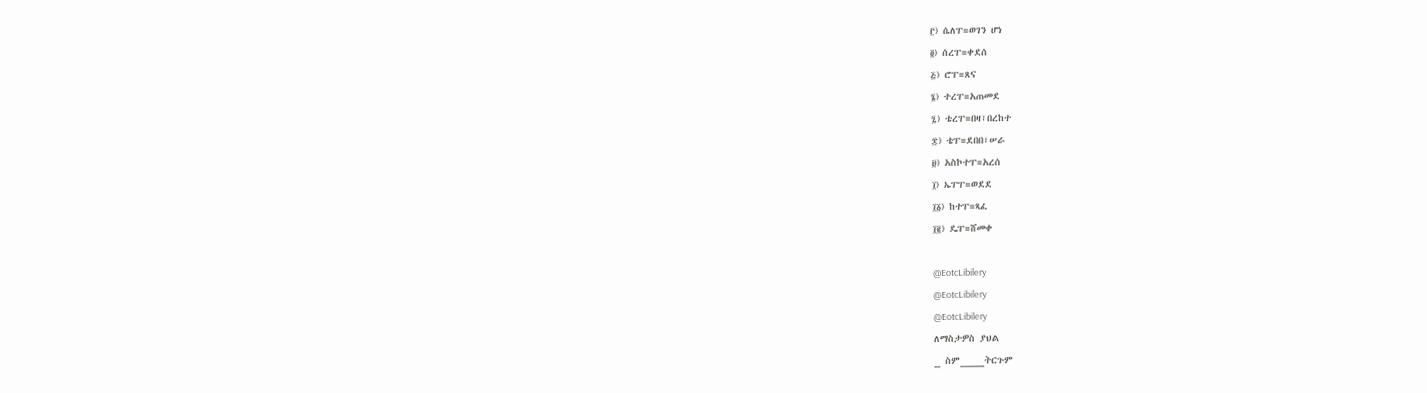፫) ሴለፐ=ወገን ሆነ
፬) ሰረፐ=ቀደሰ
፭) ሮፐ=ጸና
፮) ተረፐ=አጠመደ
፯) ቴረፐ=በዛ፣በረከተ
፰) ቴፐ=ደበበ፣ሠራ
፱) አስኮተፐ=አረሰ
፲) ኤፐፐ=ወደደ
፲፩) ከተፐ=ጻፈ
፲፪) ዴፐ=ሸመቀ

@EotcLibilery
@EotcLibilery
@EotcLibilery
ለማስታዎስ ያህል
_ ስም____ትርጉም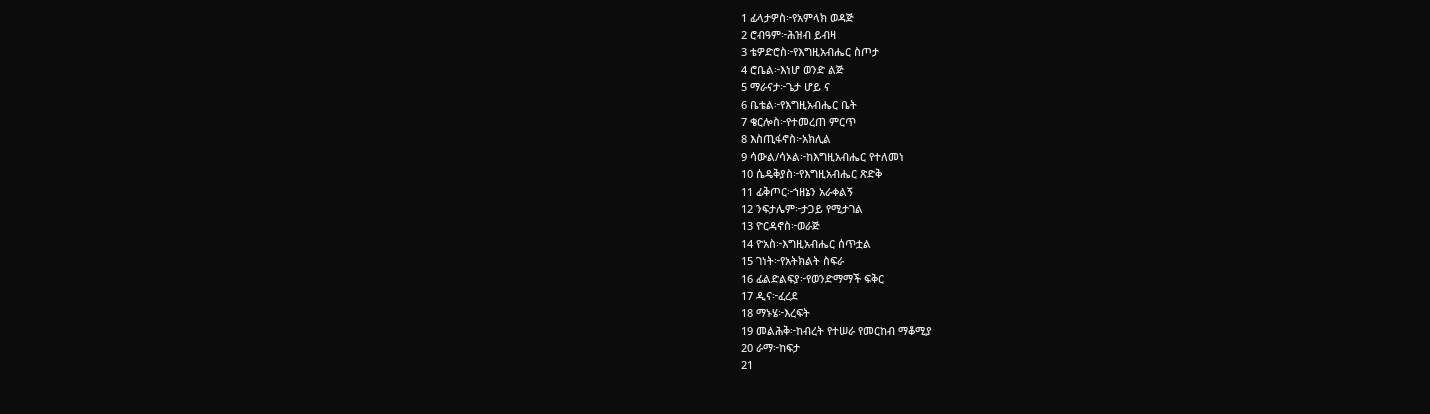1 ፊላታዎስ፦የአምላክ ወዳጅ
2 ሮብዓም፦ሕዝብ ይብዛ
3 ቴዎድሮስ፦የእግዚአብሔር ስጦታ
4 ሮቤል፦እነሆ ወንድ ልጅ
5 ማራናታ፦ጌታ ሆይ ና
6 ቤቴል፦የእግዚአብሔር ቤት
7 ቄርሎስ፦የተመረጠ ምርጥ
8 እስጢፋኖስ፦አክሊል
9 ሳውል/ሳኦል፦ከእግዚአብሔር የተለመነ
10 ሴዴቅያስ፦የእግዚአብሔር ጽድቅ
11 ፊቅጦር፦ኀዘኔን አራቀልኝ
12 ንፍታሌም፦ታጋይ የሚታገል
13 ዮርዳኖስ፦ወራጅ
14 ዮአስ፦እግዚአብሔር ሰጥቷል
15 ገነት፦የአትክልት ስፍራ
16 ፊልድልፍያ፦የወንድማማች ፍቅር
17 ዲና፦ፈረደ
18 ማኑሄ፦እረፍት
19 መልሕቅ፦ከብረት የተሠራ የመርከብ ማቆሚያ
20 ራማ፦ከፍታ
21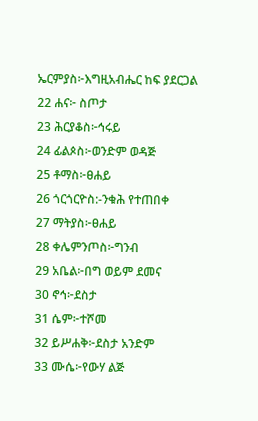ኤርምያስ፦እግዚአብሔር ከፍ ያደርጋል
22 ሐና፦ ስጦታ
23 ሕርያቆስ፦ኅሩይ
24 ፊልጶስ፦ወንድም ወዳጅ
25 ቶማስ፦ፀሐይ
26 ጎርጎርዮስ:-ንቁሕ የተጠበቀ
27 ማትያስ፦ፀሐይ
28 ቀሌምንጦስ፦ግንብ
29 አቤል፦በግ ወይም ደመና
30 ኖኅ፦ደስታ
31 ሴም፦ተሾመ
32 ይሥሐቅ፦ደስታ አንድም
33 ሙሴ፦የውሃ ልጅ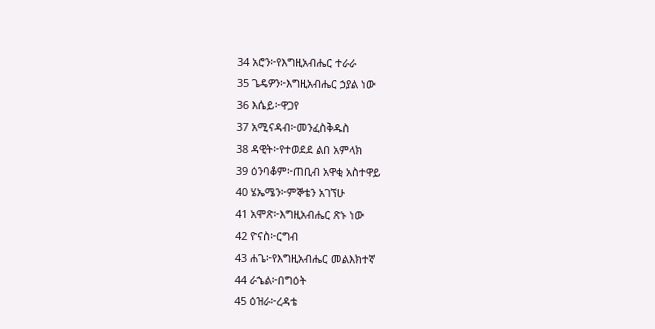34 አሮን፦የእግዚአብሔር ተራራ
35 ጌዴዎን፦እግዚአብሔር ኃያል ነው
36 እሴይ፦ዋጋየ
37 አሚናዳብ፦መንፈስቅዱስ
38 ዳዊት፦የተወደደ ልበ አምላክ
39 ዕንባቆም፦ጠቢብ አዋቂ አስተዋይ
40 ሄኤሜን፦ምኞቴን አገኘሁ
41 አሞጽ፦እግዚአብሔር ጽኑ ነው
42 ዮናስ፦ርግብ
43 ሐጌ፦የእግዚአብሔር መልእክተኛ
44 ራኄል፦በግዕት
45 ዕዝራ፦ረዳቴ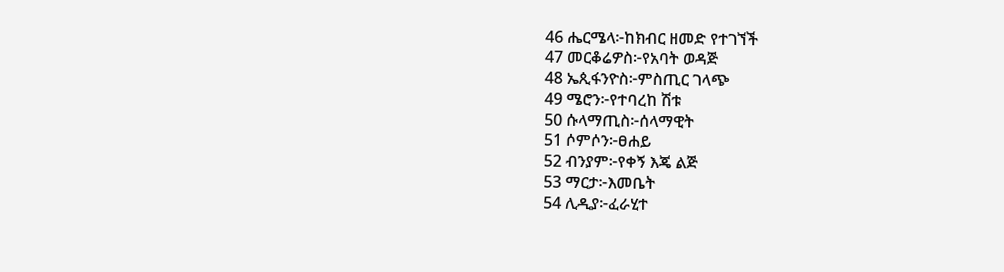46 ሔርሜላ፦ከክብር ዘመድ የተገኘች
47 መርቆሬዎስ፦የአባት ወዳጅ
48 ኤጲፋንዮስ፦ምስጢር ገላጭ
49 ሜሮን፦የተባረከ ሽቱ
50 ሱላማጢስ፦ሰላማዊት
51 ሶምሶን፦ፀሐይ
52 ብንያም፦የቀኝ እጄ ልጅ
53 ማርታ፦እመቤት
54 ሊዲያ፦ፈራሂተ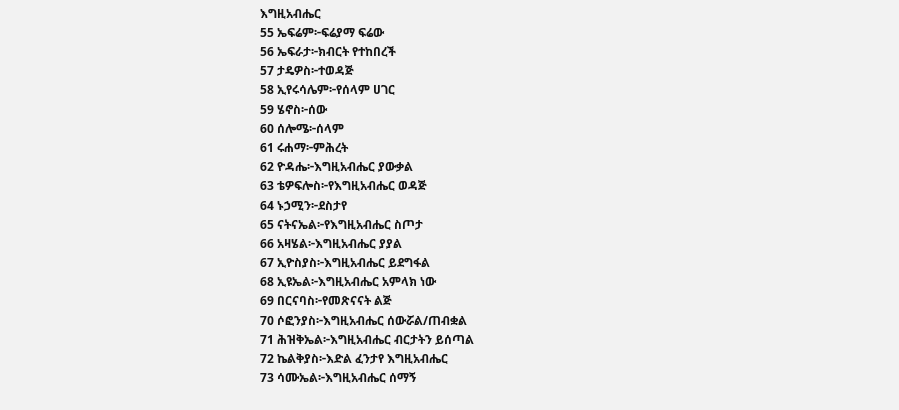እግዚአብሔር
55 ኤፍሬም፦ፍሬያማ ፍሬው
56 ኤፍራታ፦ክብርት የተከበረች
57 ታዴዎስ፦ተወዳጅ
58 ኢየሩሳሌም፦የሰላም ሀገር
59 ሄኖስ፦ሰው
60 ሰሎሜ፦ሰላም
61 ሩሐማ፦ምሕረት
62 ዮዳሔ፦እግዚአብሔር ያውቃል
63 ቴዎፍሎስ፦የእግዚአብሔር ወዳጅ
64 ኑኃሚን፦ደስታየ
65 ናትናኤል፦የእግዚአብሔር ስጦታ
66 አዛሄል፦እግዚአብሔር ያያል
67 ኢዮስያስ፦እግዚአብሔር ይደግፋል
68 ኢዩኤል፦እግዚአብሔር አምላክ ነው
69 በርናባስ፦የመጽናናት ልጅ
70 ሶፎንያስ፦እግዚአብሔር ሰውሯል/ጠብቋል
71 ሕዝቅኤል፦እግዚአብሔር ብርታትን ይሰጣል
72 ኬልቅያስ፦እድል ፈንታየ እግዚአብሔር
73 ሳሙኤል፦እግዚአብሔር ሰማኝ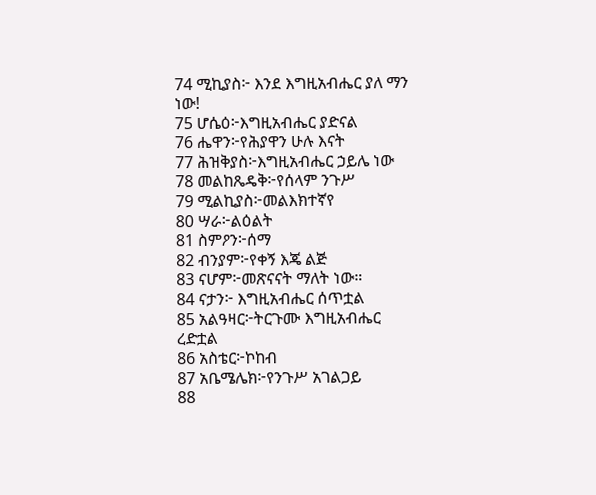74 ሚኪያስ፦ እንደ እግዚአብሔር ያለ ማን ነው!
75 ሆሴዕ፦እግዚአብሔር ያድናል
76 ሔዋን፦የሕያዋን ሁሉ እናት
77 ሕዝቅያስ፦እግዚአብሔር ኃይሌ ነው
78 መልከጼዴቅ፦የሰላም ንጉሥ
79 ሚልኪያስ፦መልእክተኛየ
80 ሣራ፦ልዕልት
81 ስምዖን፦ሰማ
82 ብንያም፦የቀኝ እጄ ልጅ
83 ናሆም፦መጽናናት ማለት ነው።
84 ናታን፦ እግዚአብሔር ሰጥቷል
85 አልዓዛር፦ትርጉሙ እግዚአብሔር ረድቷል
86 አስቴር፦ኮከብ
87 አቤሜሌክ፦የንጉሥ አገልጋይ
88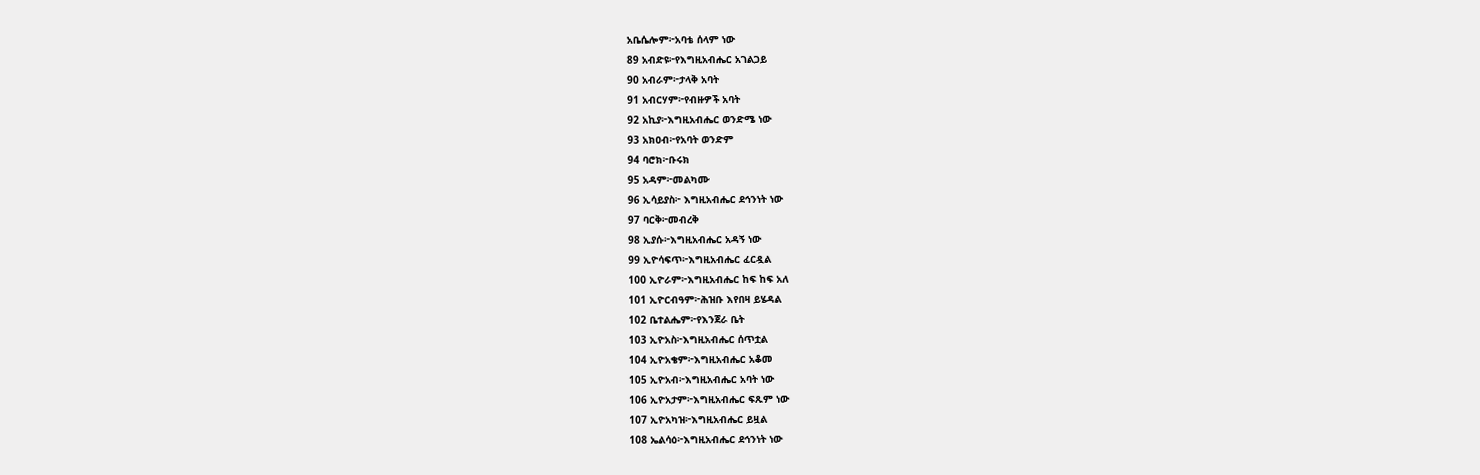አቤሴሎም፦አባቴ ሰላም ነው
89 አብድዩ፦የእግዚአብሔር አገልጋይ
90 አብራም፦ታላቅ አባት
91 አብርሃም፦የብዙዎች አባት
92 አኪያ፦እግዚአብሔር ወንድሜ ነው
93 አክዐብ፦የአባት ወንድም
94 ባሮክ፦ቡሩክ
95 አዳም፦መልካሙ
96 ኢሳይያስ፦ እግዚአብሔር ደኅንነት ነው
97 ባርቅ፦መብረቅ
98 ኢያሱ፦እግዚአብሔር አዳኝ ነው
99 ኢዮሳፍጥ፦እግዚአብሔር ፈርዷል
100 ኢዮራም፦እግዚአብሔር ከፍ ከፍ አለ
101 ኢዮርብዓም፦ሕዝቡ እየበዛ ይሄዳል
102 ቤተልሔም፦የእንጀራ ቤት
103 ኢዮአስ፦እግዚአብሔር ሰጥቷል
104 ኢዮአቄም፦እግዚአብሔር አቆመ
105 ኢዮአብ፦እግዚአብሔር አባት ነው
106 ኢዮአታም፦እግዚአብሔር ፍጹም ነው
107 ኢዮአካዝ፦እግዚአብሔር ይዟል
108 ኤልሳዕ፦እግዚአብሔር ደኅንነት ነው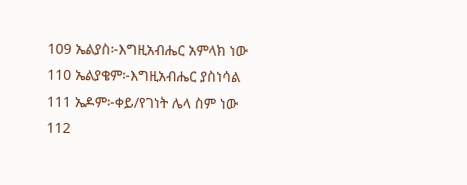109 ኤልያስ፦እግዚአብሔር አምላክ ነው
110 ኤልያቄም፦እግዚአብሔር ያስነሳል
111 ኤዶም፦ቀይ/የገነት ሌላ ስም ነው
112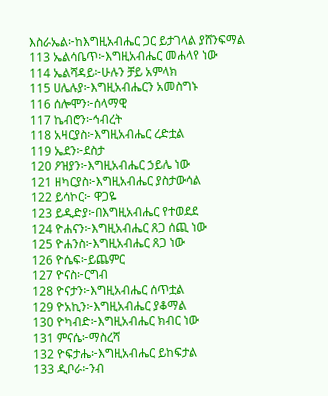እስራኤል፦ከእግዚአብሔር ጋር ይታገላል ያሸንፍማል
113 ኤልሳቤጥ፦እግዚአብሔር መሐላየ ነው
114 ኤልሻዳይ፦ሁሉን ቻይ አምላክ
115 ሀሌሉያ፦እግዚአብሔርን አመስግኑ
116 ሰሎሞን፦ሰላማዊ
117 ኬብሮን፦ኅብረት
118 አዛርያስ፦እግዚአብሔር ረድቷል
119 ኤደን፦ደስታ
120 ዖዝያን፦እግዚአብሔር ኃይሌ ነው
121 ዘካርያስ፦እግዚአብሔር ያስታውሳል
122 ይሳኮር፦ ዋጋዬ
123 ይዲድያ፦በእግዚአብሔር የተወደደ
124 ዮሐናን፦እግዚአብሔር ጸጋ ሰጪ ነው
125 ዮሐንስ፦እግዚአብሔር ጸጋ ነው
126 ዮሴፍ፦ይጨምር
127 ዮናስ፦ርግብ
128 ዮናታን፦እግዚአብሔር ሰጥቷል
129 ዮአኪን፦እግዚአብሔር ያቆማል
130 ዮካብድ፦እግዚአብሔር ክብር ነው
131 ምናሴ፦ማስረሻ
132 ዮፍታሔ፦እግዚአብሔር ይከፍታል
133 ዲቦራ፦ንብ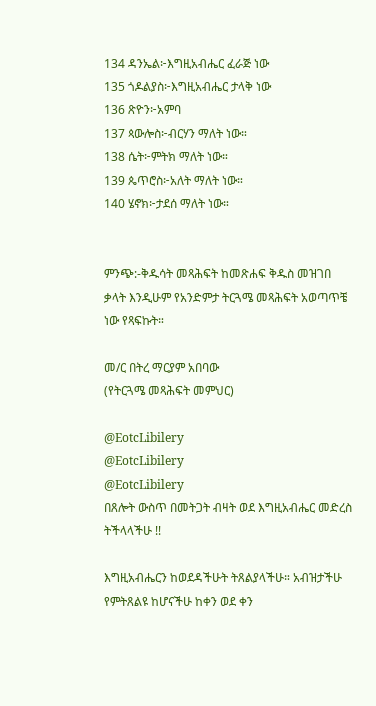134 ዳንኤል፦እግዚአብሔር ፈራጅ ነው
135 ጎዶልያስ፦እግዚአብሔር ታላቅ ነው
136 ጽዮን፦አምባ
137 ጳውሎስ፦ብርሃን ማለት ነው።
138 ሴት፦ምትክ ማለት ነው።
139 ጴጥሮስ፦አለት ማለት ነው።
140 ሄኖክ፦ታደሰ ማለት ነው።


ምንጭ:-ቅዱሳት መጻሕፍት ከመጽሐፍ ቅዱስ መዝገበ ቃላት እንዲሁም የአንድምታ ትርጓሜ መጻሕፍት አወጣጥቼ ነው የጻፍኩት።

መ/ር በትረ ማርያም አበባው
(የትርጓሜ መጻሕፍት መምህር)

@EotcLibilery
@EotcLibilery
@EotcLibilery
በጸሎት ውስጥ በመትጋት ብዛት ወደ እግዚአብሔር መድረስ ትችላላችሁ !!

እግዚአብሔርን ከወደዳችሁት ትጸልያላችሁ። አብዝታችሁ የምትጸልዩ ከሆናችሁ ከቀን ወደ ቀን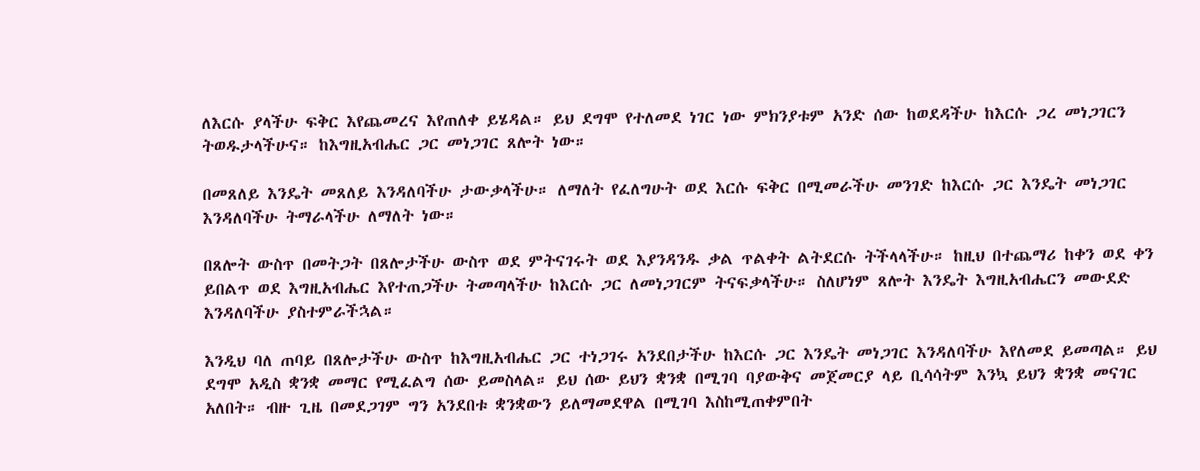ለእርሱ ያላችሁ ፍቅር እየጨመረና እየጠለቀ ይሄዳል። ይህ ደግሞ የተለመደ ነገር ነው ምክንያቱም አንድ ሰው ከወደዳችሁ ከእርሱ ጋረ መነጋገርን ትወዱታላችሁና። ከእግዚአብሔር ጋር መነጋገር ጸሎት ነው።

በመጸለይ እንዴት መጸለይ እንዳለባችሁ ታውቃላችሁ። ለማለት የፈለግሁት ወደ እርሱ ፍቅር በሚመራችሁ መንገድ ከእርሱ ጋር እንዴት መነጋገር እንዳለባችሁ ትማራላችሁ ለማለት ነው።

በጸሎት ውስጥ በመትጋት በጸሎታችሁ ውስጥ ወደ ምትናገሩት ወደ እያንዳንዱ ቃል ጥልቀት ልትደርሱ ትችላላችሁ። ከዚህ በተጨማሪ ከቀን ወደ ቀን ይበልጥ ወደ እግዚአብሔር እየተጠጋችሁ ትመጣላችሁ ከእርሱ ጋር ለመነጋገርም ትናፍቃላችሁ። ስለሆነም ጸሎት እንዴት እግዚአብሔርን መውደድ እንዳለባችሁ ያስተምራችኋል።

እንዲህ ባለ ጠባይ በጸሎታችሁ ውስጥ ከእግዚአብሔር ጋር ተነጋገሩ አንደበታችሁ ከእርሱ ጋር እንዴት መነጋገር እንዳለባችሁ እየለመደ ይመጣል። ይህ ደግሞ አዲስ ቋንቋ መማር የሚፈልግ ሰው ይመስላል። ይህ ሰው ይህን ቋንቋ በሚገባ ባያውቅና መጀመርያ ላይ ቢሳሳትም እንኳ ይህን ቋንቋ መናገር አለበት። ብዙ ጊዜ በመደጋገም ግን አንደበቱ ቋንቋውን ይለማመደዋል በሚገባ እስከሚጠቀምበት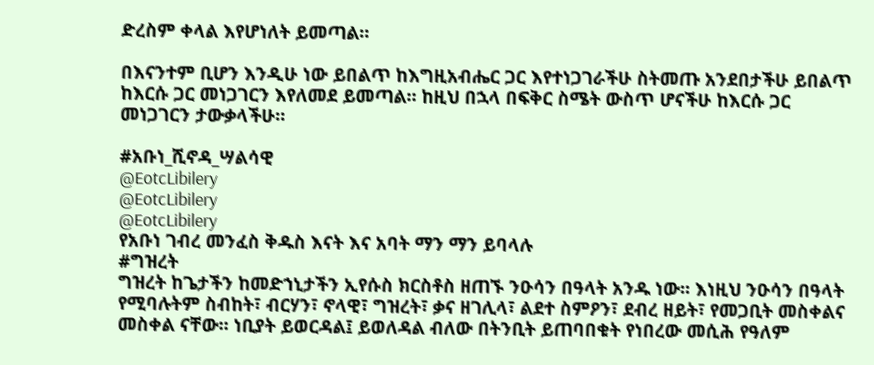ድረስም ቀላል እየሆነለት ይመጣል።

በእናንተም ቢሆን እንዲሁ ነው ይበልጥ ከእግዚአብሔር ጋር እየተነጋገራችሁ ስትመጡ አንደበታችሁ ይበልጥ ከእርሱ ጋር መነጋገርን እየለመደ ይመጣል። ከዚህ በኋላ በፍቅር ስሜት ውስጥ ሆናችሁ ከእርሱ ጋር መነጋገርን ታውቃላችሁ።

#አቡነ_ሺኖዳ_ሣልሳዊ
@EotcLibilery
@EotcLibilery
@EotcLibilery
የአቡነ ገብረ መንፈስ ቅዱስ እናት እና አባት ማን ማን ይባላሉ
#ግዝረት
ግዝረት ከጌታችን ከመድኀኒታችን ኢየሱስ ክርስቶስ ዘጠኙ ንዑሳን በዓላት አንዱ ነው፡፡ እነዚህ ንዑሳን በዓላት የሚባሉትም ስብከት፣ ብርሃን፣ ኖላዊ፣ ግዝረት፣ ቃና ዘገሊላ፣ ልደተ ስምዖን፣ ደብረ ዘይት፣ የመጋቢት መስቀልና መስቀል ናቸው፡፡ ነቢያት ይወርዳል፤ ይወለዳል ብለው በትንቢት ይጠባበቁት የነበረው መሲሕ የዓለም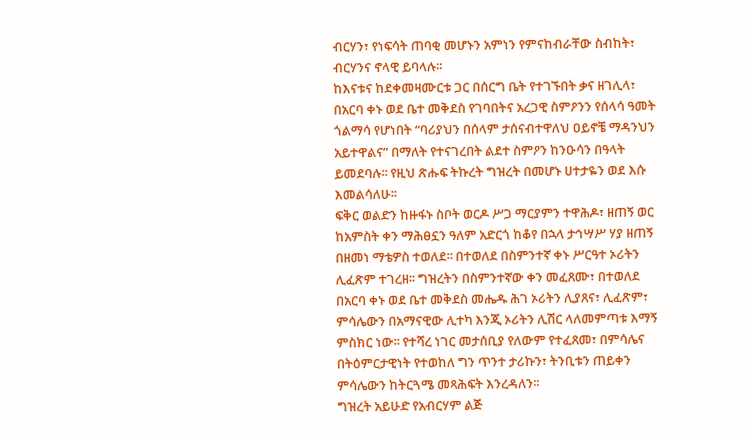ብርሃን፣ የነፍሳት ጠባቂ መሆኑን አምነን የምናከብራቸው ስብከት፣ ብርሃንና ኖላዊ ይባላሉ፡፡
ከእናቱና ከደቀመዛሙርቱ ጋር በሰርግ ቤት የተገኙበት ቃና ዘገሊላ፣ በአርባ ቀኑ ወደ ቤተ መቅደስ የገባበትና አረጋዊ ስምዖንን የሰላሳ ዓመት ጎልማሳ የሆነበት “ባሪያህን በሰላም ታሰናብተዋለህ ዐይኖቼ ማዳንህን አይተዋልና” በማለት የተናገረበት ልደተ ስምዖን ከንዑሳን በዓላት ይመደባሉ፡፡ የዚህ ጽሑፍ ትኩረት ግዝረት በመሆኑ ሀተታዬን ወደ እሱ እመልሳለሁ፡፡
ፍቅር ወልድን ከዙፋኑ ስቦት ወርዶ ሥጋ ማርያምን ተዋሕዶ፣ ዘጠኝ ወር ከአምስት ቀን ማሕፀኗን ዓለም አድርጎ ከቆየ በኋላ ታኅሣሥ ሃያ ዘጠኝ በዘመነ ማቴዎስ ተወለደ፡፡ በተወለደ በስምንተኛ ቀኑ ሥርዓተ ኦሪትን ሊፈጽም ተገረዘ፡፡ ግዝረትን በስምንተኛው ቀን መፈጸሙ፣ በተወለደ በአርባ ቀኑ ወደ ቤተ መቅደስ መሔዱ ሕገ ኦሪትን ሊያጸና፣ ሊፈጽም፣ ምሳሌውን በአማናዊው ሊተካ እንጂ ኦሪትን ሊሽር ላለመምጣቱ እማኝ ምስክር ነው፡፡ የተሻረ ነገር መታሰቢያ የለውም የተፈጸመ፣ በምሳሌና በትዕምርታዊነት የተወከለ ግን ጥንተ ታሪኩን፣ ትንቢቱን ጠይቀን ምሳሌውን ከትርጓሜ መጻሕፍት እንረዳለን፡፡
ግዝረት አይሁድ የአብርሃም ልጅ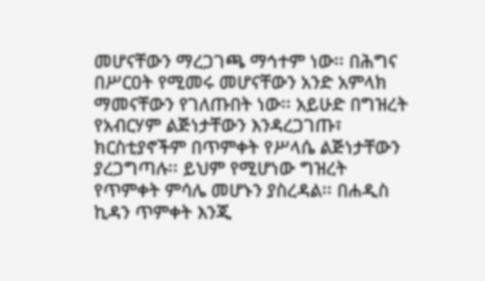መሆናቸውን ማረጋገጫ ማኅተም ነው፡፡ በሕግና በሥርዐት የሚመሩ መሆናቸውን አንድ አምላክ ማመናቸውን የገለጡበት ነው፡፡ አይሁድ በግዝረት የአብርሃም ልጅነታቸውን እንዳረጋገጡ፣ ክርስቲያኖችም በጥምቀት የሥላሴ ልጅነታቸውን ያረጋግጣሉ፡፡ ይህም የሚሆነው ግዝረት የጥምቀት ምሳሌ መሆኑን ያስረዳል፡፡ በሐዲስ ኪዳን ጥምቀት እንጂ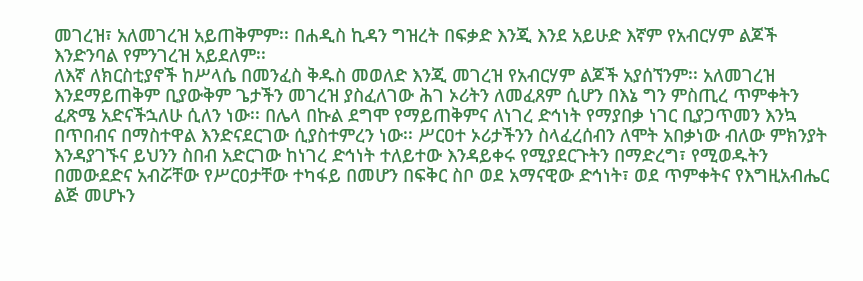መገረዝ፣ አለመገረዝ አይጠቅምም፡፡ በሐዲስ ኪዳን ግዝረት በፍቃድ እንጂ እንደ አይሁድ እኛም የአብርሃም ልጆች እንድንባል የምንገረዝ አይደለም፡፡
ለእኛ ለክርስቲያኖች ከሥላሴ በመንፈስ ቅዱስ መወለድ እንጂ መገረዝ የአብርሃም ልጆች አያሰኘንም፡፡ አለመገረዝ እንደማይጠቅም ቢያውቅም ጌታችን መገረዝ ያስፈለገው ሕገ ኦሪትን ለመፈጸም ሲሆን በእኔ ግን ምስጢረ ጥምቀትን ፈጽሜ አድናችኋለሁ ሲለን ነው፡፡ በሌላ በኩል ደግሞ የማይጠቅምና ለነገረ ድኅነት የማያበቃ ነገር ቢያጋጥመን እንኳ በጥበብና በማስተዋል እንድናደርገው ሲያስተምረን ነው፡፡ ሥርዐተ ኦሪታችንን ስላፈረሰብን ለሞት አበቃነው ብለው ምክንያት እንዳያገኙና ይህንን ስበብ አድርገው ከነገረ ድኅነት ተለይተው እንዳይቀሩ የሚያደርጉትን በማድረግ፣ የሚወዱትን በመውደድና አብሯቸው የሥርዐታቸው ተካፋይ በመሆን በፍቅር ስቦ ወደ አማናዊው ድኅነት፣ ወደ ጥምቀትና የእግዚአብሔር ልጅ መሆኑን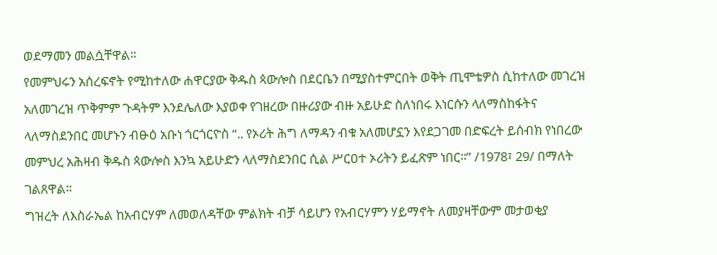ወደማመን መልሷቸዋል፡፡
የመምህሩን አሰረፍኖት የሚከተለው ሐዋርያው ቅዱስ ጳውሎስ በደርቤን በሚያስተምርበት ወቅት ጢሞቴዎስ ሲከተለው መገረዝ አለመገረዝ ጥቅምም ጉዳትም እንደሌለው እያወቀ የገዘረው በዙሪያው ብዙ አይሁድ ስለነበሩ እነርሱን ላለማስከፋትና ላለማስደንበር መሆኑን ብፁዕ አቡነ ጎርጎርዮስ “.. የኦሪት ሕግ ለማዳን ብቁ አለመሆኗን እየደጋገመ በድፍረት ይሰብክ የነበረው መምህረ አሕዛብ ቅዱስ ጳውሎስ እንኳ አይሁድን ላለማስደንበር ሲል ሥርዐተ ኦሪትን ይፈጽም ነበር፡፡” /1978፣ 29/ በማለት ገልጸዋል፡፡
ግዝረት ለእስራኤል ከአብርሃም ለመወለዳቸው ምልክት ብቻ ሳይሆን የአብርሃምን ሃይማኖት ለመያዛቸውም መታወቂያ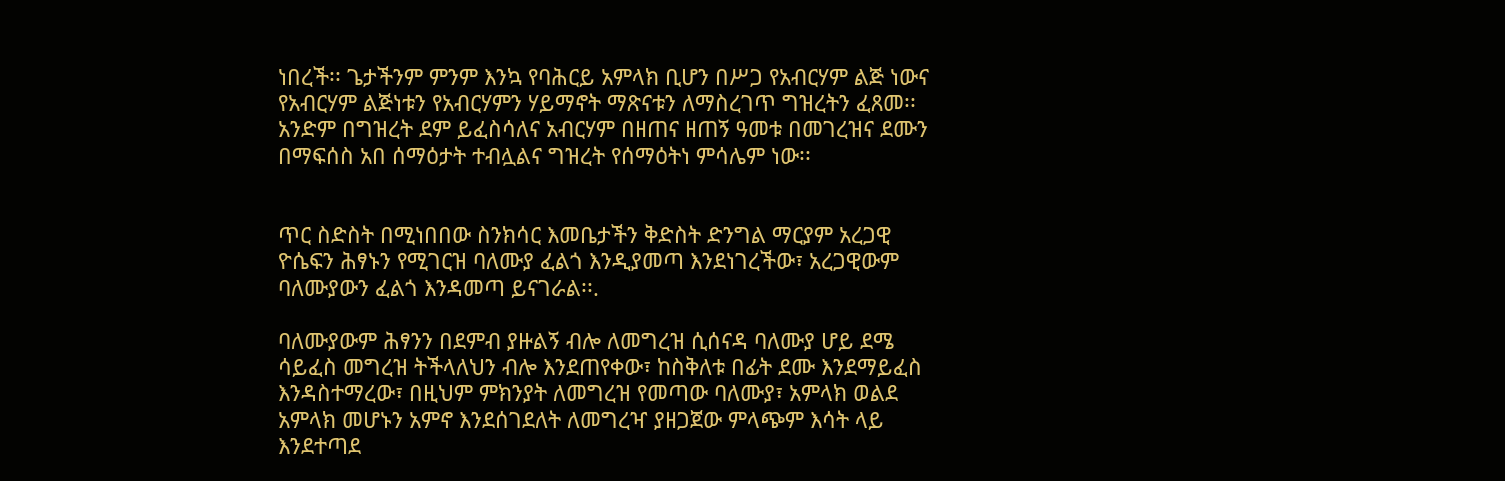ነበረች፡፡ ጌታችንም ምንም እንኳ የባሕርይ አምላክ ቢሆን በሥጋ የአብርሃም ልጅ ነውና የአብርሃም ልጅነቱን የአብርሃምን ሃይማኖት ማጽናቱን ለማስረገጥ ግዝረትን ፈጸመ፡፡ አንድም በግዝረት ደም ይፈስሳለና አብርሃም በዘጠና ዘጠኝ ዓመቱ በመገረዝና ደሙን በማፍሰስ አበ ሰማዕታት ተብሏልና ግዝረት የሰማዕትነ ምሳሌም ነው፡፡


ጥር ስድስት በሚነበበው ስንክሳር እመቤታችን ቅድስት ድንግል ማርያም አረጋዊ ዮሴፍን ሕፃኑን የሚገርዝ ባለሙያ ፈልጎ እንዲያመጣ እንደነገረችው፣ አረጋዊውም ባለሙያውን ፈልጎ እንዳመጣ ይናገራል፡፡.

ባለሙያውም ሕፃንን በደምብ ያዙልኝ ብሎ ለመግረዝ ሲሰናዳ ባለሙያ ሆይ ደሜ ሳይፈስ መግረዝ ትችላለህን ብሎ እንደጠየቀው፣ ከስቅለቱ በፊት ደሙ እንደማይፈስ እንዳስተማረው፣ በዚህም ምክንያት ለመግረዝ የመጣው ባለሙያ፣ አምላክ ወልደ አምላክ መሆኑን አምኖ እንደሰገደለት ለመግረዣ ያዘጋጀው ምላጭም እሳት ላይ እንደተጣደ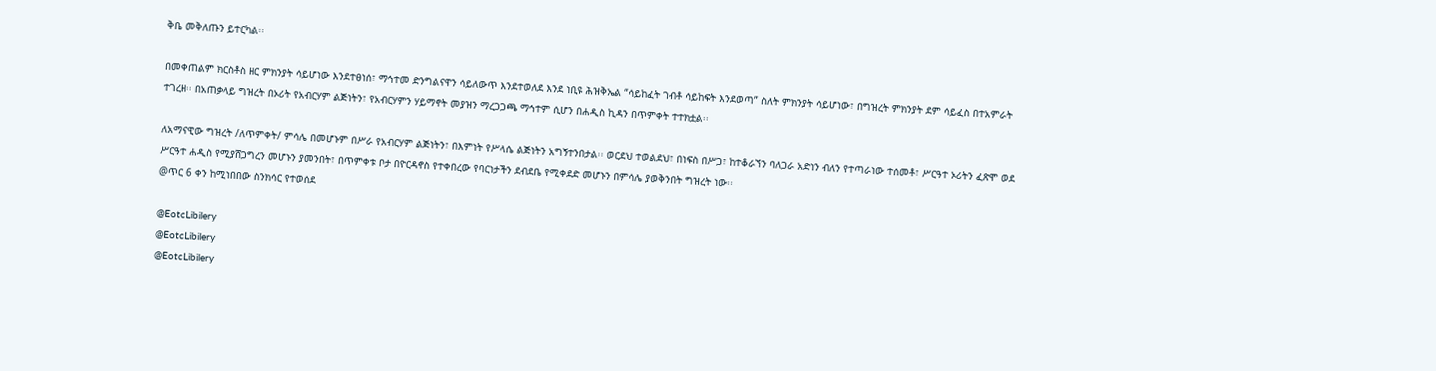ቅቤ መቅለጡን ይተርካል፡፡

በመቀጠልም ክርስቶስ ዘር ምክንያት ሳይሆነው እንደተፀነሰ፣ ማኅተመ ድንግልናዋን ሳይለውጥ እንደተወለደ እንደ ነቢዩ ሕዝቅኤል “ሳይከፈት ገብቶ ሳይከፍት እንደወጣ” ስለት ምክንያት ሳይሆነው፣ በግዝረት ምክንያት ደም ሳይፈስ በተአምራት ተገረዘ፡፡ በአጠቃላይ ግዝረት በኦሪት የአብርሃም ልጅነትን፣ የአብርሃምን ሃይማኖት መያዝን ማረጋጋጫ ማኅተም ሲሆን በሐዲስ ኪዳን በጥምቀት ተተክቷል፡፡

ለአማናዊው ግዝረት /ለጥምቀት/ ምሳሌ በመሆኑም በሥራ የአብርሃም ልጅነትን፣ በእምነት የሥላሴ ልጅነትን አግኝተንበታል፡፡ ወርደህ ተወልደህ፣ በነፍስ በሥጋ፣ ከተቆራኘን ባለጋራ አድነን ብለን የተጣራነው ተሰመቶ፣ ሥርዓተ ኦሪትን ፈጽሞ ወደ ሥርዓተ ሐዲስ የሚያሸጋግረን መሆኑን ያመንበት፣ በጥምቀቱ ቦታ በዮርዳኖስ የተቀበረው የባርነታችን ደብደቤ የሚቀደድ መሆኑን በምሳሌ ያወቅንበት ግዝረት ነው፡፡
@ጥር 6 ቀን ከሚነበበው ስንክሳር የተወሰደ

@EotcLibilery
@EotcLibilery
@EotcLibilery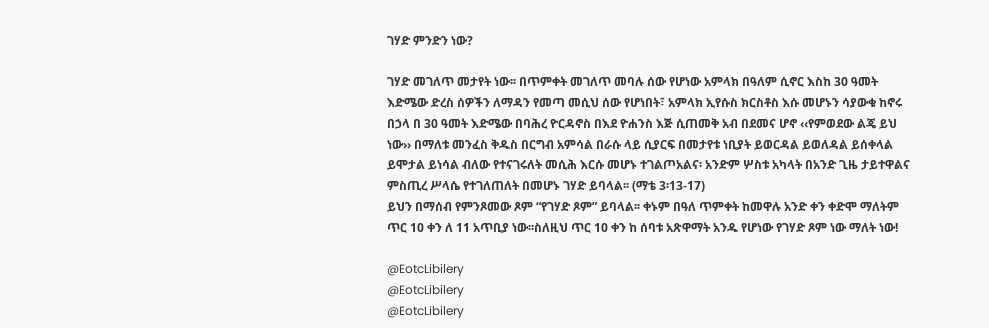ገሃድ ምንድን ነው?

ገሃድ መገለጥ መታየት ነው፡፡ በጥምቀት መገለጥ መባሉ ሰው የሆነው አምላክ በዓለም ሲኖር እስከ 30 ዓመት እድሜው ድረስ ሰዎችን ለማዳን የመጣ መሲህ ሰው የሆነበት፣ አምላክ ኢየሱስ ክርስቶስ እሱ መሆኑን ሳያውቁ ከኖሩ በኃላ በ 30 ዓመት እድሜው በባሕረ ዮርዳኖስ በእደ ዮሐንስ እጅ ሲጠመቅ አብ በደመና ሆኖ ‹‹የምወደው ልጄ ይህ ነው›› በማለቱ መንፈስ ቅዱስ በርግብ አምሳል በራሱ ላይ ሲያርፍ በመታየቱ ነቢያት ይወርዳል ይወለዳል ይሰቀላል ይሞታል ይነሳል ብለው የተናገሩለት መሲሕ እርሱ መሆኑ ተገልጦአልና፡ አንድም ሦስቱ አካላት በአንድ ጊዜ ታይተዋልና ምስጢረ ሥላሴ የተገለጠለት በመሆኑ ገሃድ ይባላል፡፡ (ማቴ 3፡13-17)
ይህን በማሰብ የምንጾመው ጾም “የገሃድ ጾም” ይባላል፡፡ ቀኑም በዓለ ጥምቀት ከመዋሉ አንድ ቀን ቀድሞ ማለትም ጥር 10 ቀን ለ 11 አጥቢያ ነው፡፡ስለዚህ ጥር 10 ቀን ከ ሰባቱ አጽዋማት አንዱ የሆነው የገሃድ ጾም ነው ማለት ነው!

@EotcLibilery
@EotcLibilery
@EotcLibilery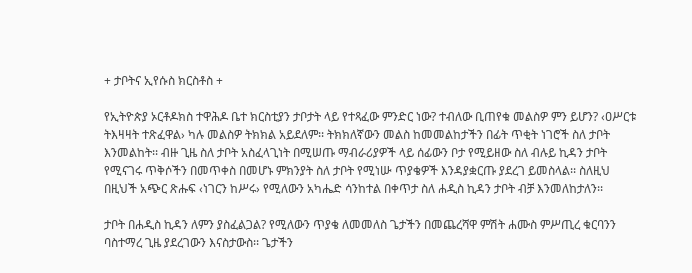+ ታቦትና ኢየሱስ ክርስቶስ +

የኢትዮጵያ ኦርቶዶክስ ተዋሕዶ ቤተ ክርስቲያን ታቦታት ላይ የተጻፈው ምንድር ነው? ተብለው ቢጠየቁ መልስዎ ምን ይሆን? ‹ዐሥርቱ ትእዛዛት ተጽፈዋል› ካሉ መልስዎ ትክክል አይደለም፡፡ ትክክለኛውን መልስ ከመመልከታችን በፊት ጥቂት ነገሮች ስለ ታቦት እንመልከት፡፡ ብዙ ጊዜ ስለ ታቦት አስፈላጊነት በሚሠጡ ማብራሪያዎች ላይ ሰፊውን ቦታ የሚይዘው ስለ ብሉይ ኪዳን ታቦት የሚናገሩ ጥቅሶችን በመጥቀስ በመሆኑ ምክንያት ስለ ታቦት የሚነሡ ጥያቄዎች እንዳያቋርጡ ያደረገ ይመስላል፡፡ ስለዚህ በዚህች አጭር ጽሑፍ ‹ነገርን ከሥሩ› የሚለውን አካሔድ ሳንከተል በቀጥታ ስለ ሐዲስ ኪዳን ታቦት ብቻ እንመለከታለን፡፡

ታቦት በሐዲስ ኪዳን ለምን ያስፈልጋል? የሚለውን ጥያቄ ለመመለስ ጌታችን በመጨረሻዋ ምሽት ሐሙስ ምሥጢረ ቁርባንን ባስተማረ ጊዜ ያደረገውን እናስታውስ፡፡ ጌታችን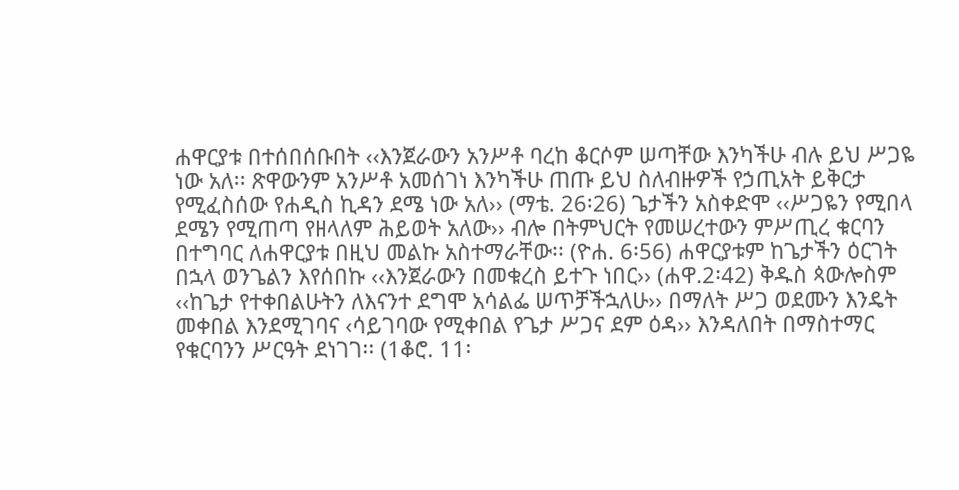ሐዋርያቱ በተሰበሰቡበት ‹‹እንጀራውን አንሥቶ ባረከ ቆርሶም ሠጣቸው እንካችሁ ብሉ ይህ ሥጋዬ ነው አለ፡፡ ጽዋውንም አንሥቶ አመሰገነ እንካችሁ ጠጡ ይህ ስለብዙዎች የኃጢአት ይቅርታ የሚፈስሰው የሐዲስ ኪዳን ደሜ ነው አለ›› (ማቴ. 26፡26) ጌታችን አስቀድሞ ‹‹ሥጋዬን የሚበላ ደሜን የሚጠጣ የዘላለም ሕይወት አለው›› ብሎ በትምህርት የመሠረተውን ምሥጢረ ቁርባን በተግባር ለሐዋርያቱ በዚህ መልኩ አስተማራቸው፡፡ (ዮሐ. 6፡56) ሐዋርያቱም ከጌታችን ዕርገት በኋላ ወንጌልን እየሰበኩ ‹‹እንጀራውን በመቁረስ ይተጉ ነበር›› (ሐዋ.2፡42) ቅዱስ ጳውሎስም ‹‹ከጌታ የተቀበልሁትን ለእናንተ ደግሞ አሳልፌ ሠጥቻችኋለሁ›› በማለት ሥጋ ወደሙን እንዴት መቀበል እንደሚገባና ‹ሳይገባው የሚቀበል የጌታ ሥጋና ደም ዕዳ›› እንዳለበት በማስተማር የቁርባንን ሥርዓት ደነገገ፡፡ (1ቆሮ. 11፡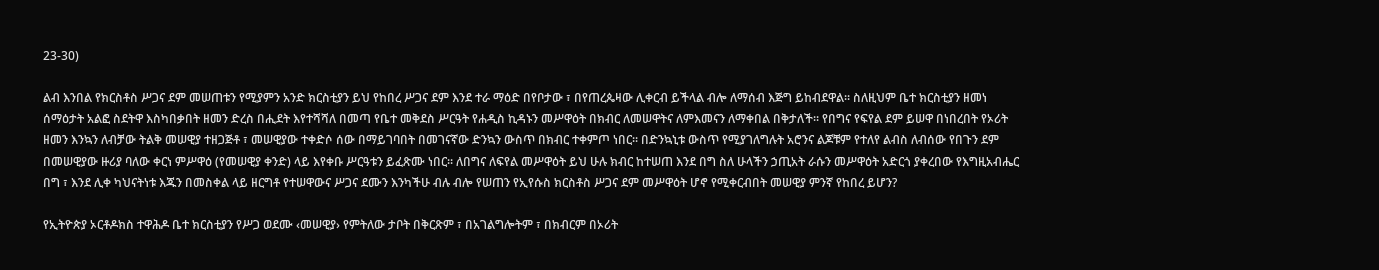23-30)

ልብ እንበል የክርስቶስ ሥጋና ደም መሠጠቱን የሚያምን አንድ ክርስቲያን ይህ የከበረ ሥጋና ደም እንደ ተራ ማዕድ በየቦታው ፣ በየጠረጴዛው ሊቀርብ ይችላል ብሎ ለማሰብ እጅግ ይከብደዋል፡፡ ስለዚህም ቤተ ክርስቲያን ዘመነ ሰማዕታት አልፎ ስደትዋ እስካበቃበት ዘመን ድረስ በሒደት እየተሻሻለ በመጣ የቤተ መቅደስ ሥርዓት የሐዲስ ኪዳኑን መሥዋዕት በክብር ለመሠዋትና ለምእመናን ለማቀበል በቅታለች፡፡ የበግና የፍየል ደም ይሠዋ በነበረበት የኦሪት ዘመን እንኳን ለብቻው ትልቅ መሠዊያ ተዘጋጅቶ ፣ መሠዊያው ተቀድሶ ሰው በማይገባበት በመገናኛው ድንኳን ውስጥ በክብር ተቀምጦ ነበር፡፡ በድንኳኒቱ ውስጥ የሚያገለግሉት አሮንና ልጆቹም የተለየ ልብስ ለብሰው የበጉን ደም በመሠዊያው ዙሪያ ባለው ቀርነ ምሥዋዕ (የመሠዊያ ቀንድ) ላይ እየቀቡ ሥርዓቱን ይፈጽሙ ነበር፡፡ ለበግና ለፍየል መሥዋዕት ይህ ሁሉ ክብር ከተሠጠ እንደ በግ ስለ ሁላችን ኃጢአት ራሱን መሥዋዕት አድርጎ ያቀረበው የእግዚአብሔር በግ ፣ እንደ ሊቀ ካህናትነቱ እጁን በመስቀል ላይ ዘርግቶ የተሠዋውና ሥጋና ደሙን እንካችሁ ብሉ ብሎ የሠጠን የኢየሱስ ክርስቶስ ሥጋና ደም መሥዋዕት ሆኖ የሚቀርብበት መሠዊያ ምንኛ የከበረ ይሆን?

የኢትዮጵያ ኦርቶዶክስ ተዋሕዶ ቤተ ክርስቲያን የሥጋ ወደሙ ‹መሠዊያ› የምትለው ታቦት በቅርጽም ፣ በአገልግሎትም ፣ በክብርም በኦሪት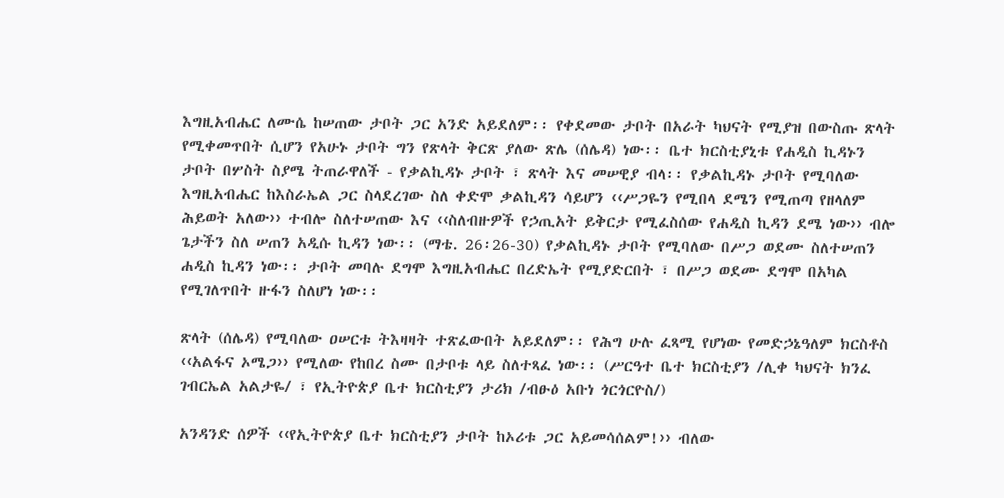እግዚአብሔር ለሙሴ ከሠጠው ታቦት ጋር አንድ አይደለም፡፡ የቀደመው ታቦት በአራት ካህናት የሚያዝ በውስጡ ጽላት የሚቀመጥበት ሲሆን የአሁኑ ታቦት ግን የጽላት ቅርጽ ያለው ጽሌ (ሰሌዳ) ነው፡፡ ቤተ ክርስቲያኒቱ የሐዲስ ኪዳኑን ታቦት በሦስት ስያሜ ትጠራዋለች - የቃልኪዳኑ ታቦት ፣ ጽላት እና መሠዊያ ብላ፡፡ የቃልኪዳኑ ታቦት የሚባለው እግዚአብሔር ከእስራኤል ጋር ስላደረገው ስለ ቀድሞ ቃልኪዳን ሳይሆን ‹‹ሥጋዬን የሚበላ ደሜን የሚጠጣ የዘላለም ሕይወት አለው›› ተብሎ ስለተሠጠው እና ‹‹ስለብዙዎች የኃጢአት ይቅርታ የሚፈስሰው የሐዲስ ኪዳን ደሜ ነው›› ብሎ ጌታችን ስለ ሠጠን አዲሱ ኪዳን ነው፡፡ (ማቴ. 26፡26-30) የቃልኪዳኑ ታቦት የሚባለው በሥጋ ወደሙ ስለተሠጠን ሐዲስ ኪዳን ነው፡፡ ታቦት መባሉ ደግሞ እግዚአብሔር በረድኤት የሚያድርበት ፣ በሥጋ ወደሙ ደግሞ በአካል የሚገለጥበት ዙፋን ስለሆነ ነው፡፡

ጽላት (ሰሌዳ) የሚባለው ዐሠርቱ ትእዛዛት ተጽፈውበት አይደለም፡፡ የሕግ ሁሉ ፈጻሚ የሆነው የመድኃኔዓለም ክርስቶስ ‹‹አልፋና ኦሜጋ›› የሚለው የከበረ ስሙ በታቦቱ ላይ ስለተጻፈ ነው፡፡ (ሥርዓተ ቤተ ክርስቲያን /ሊቀ ካህናት ክንፈ ገብርኤል አልታዬ/ ፣ የኢትዮጵያ ቤተ ክርስቲያን ታሪክ /ብፁዕ አቡነ ጎርጎርዮስ/)

አንዳንድ ሰዎች ‹‹የኢትዮጵያ ቤተ ክርስቲያን ታቦት ከኦሪቱ ጋር አይመሳሰልም!›› ብለው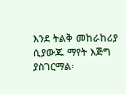እንደ ትልቅ መከራከሪያ ሲያውጁ ማየት እጅግ ያስገርማል፡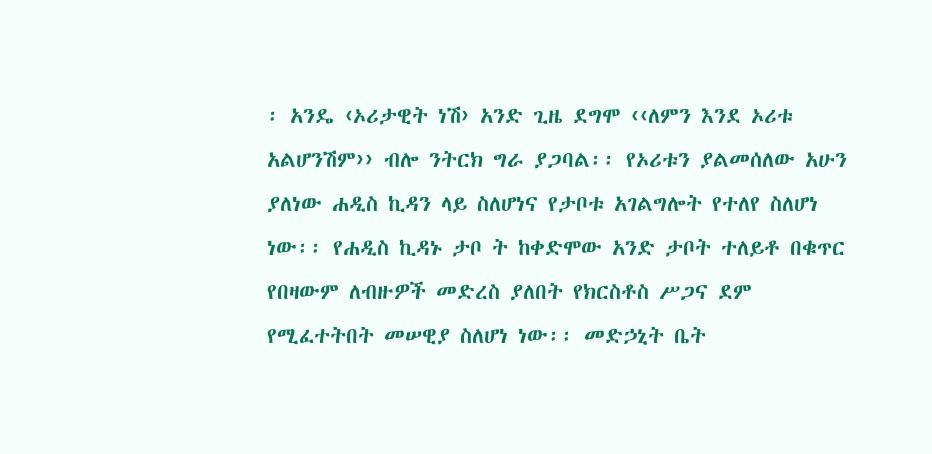፡ አንዴ ‹ኦሪታዊት ነሽ› አንድ ጊዜ ደግሞ ‹‹ለምን እንደ ኦሪቱ አልሆንሽም›› ብሎ ንትርክ ግራ ያጋባል፡፡ የኦሪቱን ያልመሰለው አሁን ያለነው ሐዲስ ኪዳን ላይ ስለሆነና የታቦቱ አገልግሎት የተለየ ስለሆነ ነው፡፡ የሐዲስ ኪዳኑ ታቦ ት ከቀድሞው አንድ ታቦት ተለይቶ በቁጥር የበዛውም ለብዙዎች መድረስ ያለበት የክርስቶስ ሥጋና ደም የሚፈተትበት መሠዊያ ስለሆነ ነው፡፡ መድኃኒት ቤት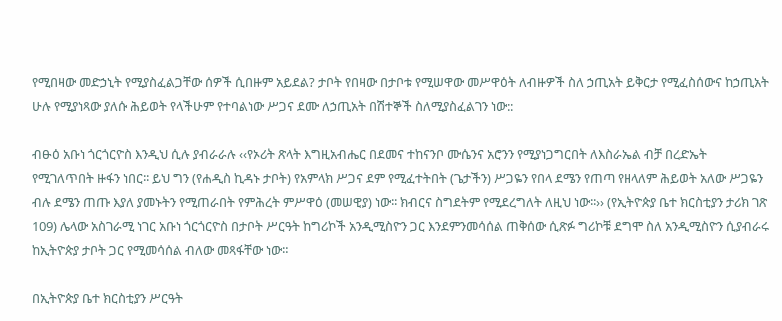የሚበዛው መድኃኒት የሚያስፈልጋቸው ሰዎች ሲበዙም አይደል? ታቦት የበዛው በታቦቱ የሚሠዋው መሥዋዕት ለብዙዎች ስለ ኃጢአት ይቅርታ የሚፈስሰውና ከኃጢአት ሁሉ የሚያነጻው ያለሱ ሕይወት የላችሁም የተባልነው ሥጋና ደሙ ለኃጢአት በሽተኞች ስለሚያስፈልገን ነው::

ብፁዕ አቡነ ጎርጎርዮስ እንዲህ ሲሉ ያብራራሉ ‹‹የኦሪት ጽላት እግዚአብሔር በደመና ተከናንቦ ሙሴንና አሮንን የሚያነጋግርበት ለእስራኤል ብቻ በረድኤት የሚገለጥበት ዙፋን ነበር፡፡ ይህ ግን (የሐዲስ ኪዳኑ ታቦት) የአምላክ ሥጋና ደም የሚፈተትበት (ጌታችን) ሥጋዬን የበላ ደሜን የጠጣ የዘላለም ሕይወት አለው ሥጋዬን ብሉ ደሜን ጠጡ እያለ ያመኑትን የሚጠራበት የምሕረት ምሥዋዕ (መሠዊያ) ነው፡፡ ክብርና ስግደትም የሚደረግለት ለዚህ ነው፡፡›› (የኢትዮጵያ ቤተ ክርስቲያን ታሪክ ገጽ 109) ሌላው አስገራሚ ነገር አቡነ ጎርጎርዮስ በታቦት ሥርዓት ከግሪኮች አንዲሚስዮን ጋር እንደምንመሳሰል ጠቅሰው ሲጽፉ ግሪኮቹ ደግሞ ስለ አንዲሚስዮን ሲያብራሩ ከኢትዮጵያ ታቦት ጋር የሚመሳሰል ብለው መጻፋቸው ነው።

በኢትዮጵያ ቤተ ክርስቲያን ሥርዓት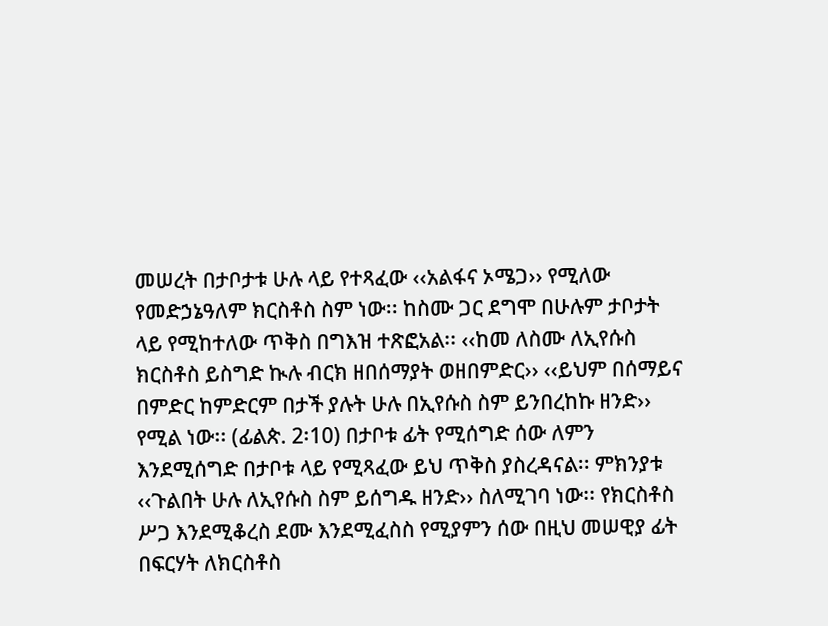መሠረት በታቦታቱ ሁሉ ላይ የተጻፈው ‹‹አልፋና ኦሜጋ›› የሚለው የመድኃኔዓለም ክርስቶስ ስም ነው፡፡ ከስሙ ጋር ደግሞ በሁሉም ታቦታት ላይ የሚከተለው ጥቅስ በግእዝ ተጽፎአል፡፡ ‹‹ከመ ለስሙ ለኢየሱስ ክርስቶስ ይስግድ ኲሉ ብርክ ዘበሰማያት ወዘበምድር›› ‹‹ይህም በሰማይና በምድር ከምድርም በታች ያሉት ሁሉ በኢየሱስ ስም ይንበረከኩ ዘንድ›› የሚል ነው፡፡ (ፊልጵ. 2፡10) በታቦቱ ፊት የሚሰግድ ሰው ለምን እንደሚሰግድ በታቦቱ ላይ የሚጻፈው ይህ ጥቅስ ያስረዳናል፡፡ ምክንያቱ ‹‹ጉልበት ሁሉ ለኢየሱስ ስም ይሰግዱ ዘንድ›› ስለሚገባ ነው፡፡ የክርስቶስ ሥጋ እንደሚቆረስ ደሙ እንደሚፈስስ የሚያምን ሰው በዚህ መሠዊያ ፊት በፍርሃት ለክርስቶስ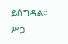ይሰግዳል፡፡ ሥጋ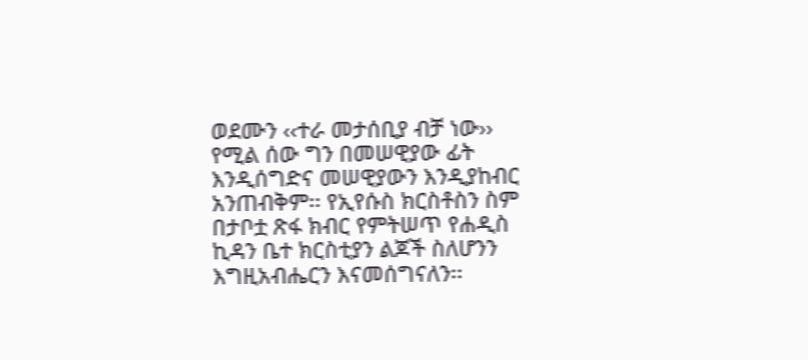ወደሙን ‹‹ተራ መታሰቢያ ብቻ ነው›› የሚል ሰው ግን በመሠዊያው ፊት እንዲሰግድና መሠዊያውን እንዲያከብር አንጠብቅም፡፡ የኢየሱስ ክርስቶስን ስም በታቦቷ ጽፋ ክብር የምትሠጥ የሐዲስ ኪዳን ቤተ ክርስቲያን ልጆች ስለሆንን እግዚአብሔርን እናመሰግናለን፡፡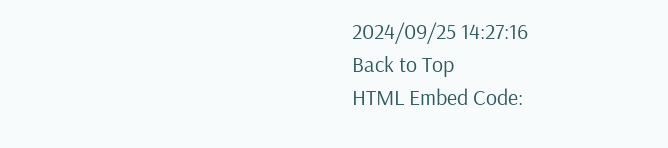2024/09/25 14:27:16
Back to Top
HTML Embed Code: